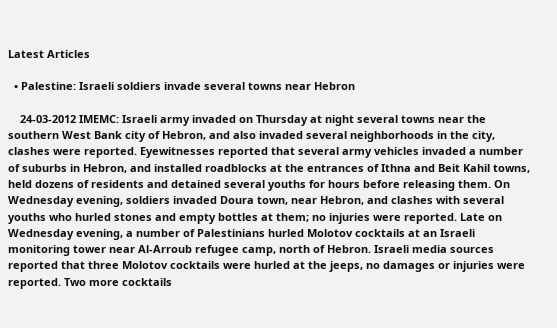Latest Articles

  • Palestine: Israeli soldiers invade several towns near Hebron

    24-03-2012 IMEMC: Israeli army invaded on Thursday at night several towns near the southern West Bank city of Hebron, and also invaded several neighborhoods in the city, clashes were reported. Eyewitnesses reported that several army vehicles invaded a number of suburbs in Hebron, and installed roadblocks at the entrances of Ithna and Beit Kahil towns, held dozens of residents and detained several youths for hours before releasing them. On Wednesday evening, soldiers invaded Doura town, near Hebron, and clashes with several youths who hurled stones and empty bottles at them; no injuries were reported. Late on Wednesday evening, a number of Palestinians hurled Molotov cocktails at an Israeli monitoring tower near Al-Arroub refugee camp, north of Hebron. Israeli media sources reported that three Molotov cocktails were hurled at the jeeps, no damages or injuries were reported. Two more cocktails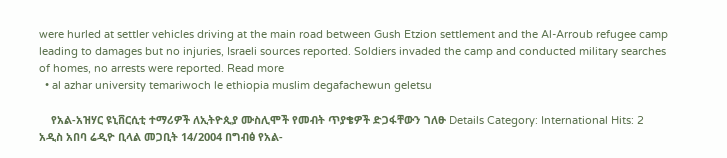were hurled at settler vehicles driving at the main road between Gush Etzion settlement and the Al-Arroub refugee camp leading to damages but no injuries, Israeli sources reported. Soldiers invaded the camp and conducted military searches of homes, no arrests were reported. Read more
  • al azhar university temariwoch le ethiopia muslim degafachewun geletsu

    የአል-አዝሃር ዩኒቨርሲቲ ተማሪዎች ለኢትዮጲያ ሙስሊሞች የመብት ጥያቄዎች ድጋፋቸውን ገለፁ Details Category: International Hits: 2 አዲስ አበባ ሬዲዮ ቢላል መጋቢት 14/2004 በግብፅ የአል-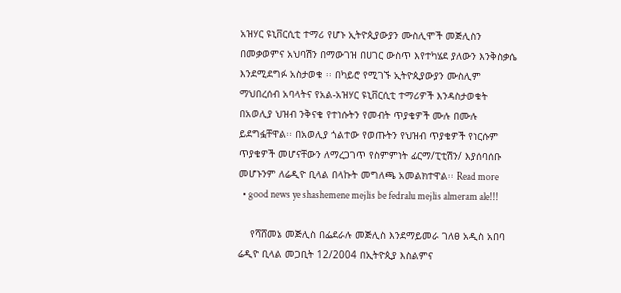አዝሃር ዩኒቨርሲቲ ተማሪ የሆኑ ኢትዮጲያውያን ሙስሊሞች መጅሊስን በመቃወምና አህባሽን በማውገዝ በሀገር ውስጥ እየተካሄደ ያለውን እንቅስቃሴ እንደሚደግፉ አስታወቁ ፡፡ በካይሮ የሚገኙ ኢትዮጲያውያን ሙስሊም ማህበረሰብ አባላትና የአል-አዝሃር ዩኒቨርሲቲ ተማሪዎች እንዳስታወቁት በአወሊያ ህዝብ ንቅናቄ የተነሱትን የመብት ጥያቄዎች ሙሉ በሙሉ ይደግፏቸዋል፡፡ በአወሊያ ጎልተው የወጡትን የህዝብ ጥያቄዎች የነርሱም ጥያቄዎች መሆናቸውን ለማረጋገጥ የስምምነት ፊርማ/ፒቲሽን/ እያሰባሰቡ መሆኑንም ለሬዲዮ ቢላል በላኩት መግለጫ አመልክተዋል፡፡ Read more
  • good news ye shashemene mejlis be fedralu mejlis almeram ale!!!

    የሻሸመኔ መጅሊስ በፌደራሉ መጅሊስ እንደማይመራ ገለፀ አዲስ አበባ ሬዲዮ ቢላል መጋቢት 12/2004 በኢትዮጲያ እስልምና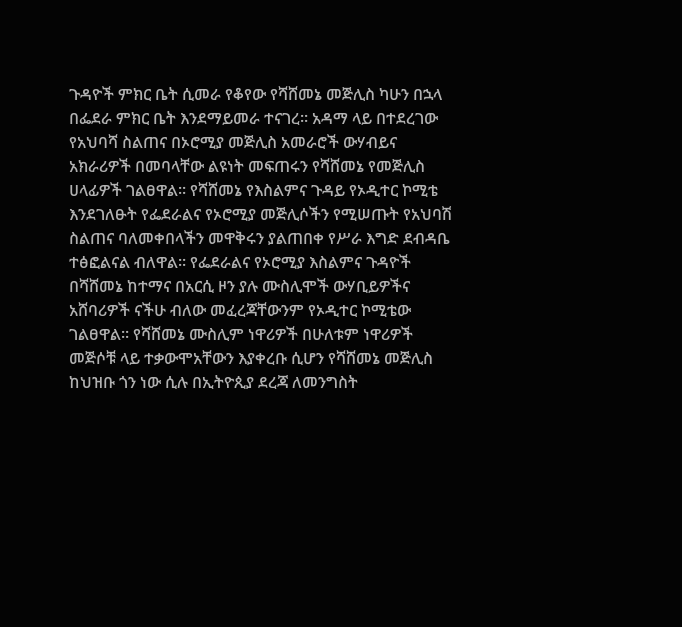ጉዳዮች ምክር ቤት ሲመራ የቆየው የሻሸመኔ መጅሊስ ካሁን በኋላ በፌደራ ምክር ቤት እንደማይመራ ተናገረ፡፡ አዳማ ላይ በተደረገው የአህባሻ ስልጠና በኦሮሚያ መጅሊስ አመራሮች ውሃብይና አክራሪዎች በመባላቸው ልዩነት መፍጠሩን የሻሸመኔ የመጅሊስ ሀላፊዎች ገልፀዋል፡፡ የሻሸመኔ የእስልምና ጉዳይ የኦዲተር ኮሚቴ እንደገለፁት የፌደራልና የኦሮሚያ መጅሊሶችን የሚሠጡት የአህባሽ ስልጠና ባለመቀበላችን መዋቅሩን ያልጠበቀ የሥራ እግድ ደብዳቤ ተፅፎልናል ብለዋል፡፡ የፌደራልና የኦሮሚያ እስልምና ጉዳዮች በሻሸመኔ ከተማና በአርሲ ዞን ያሉ ሙስሊሞች ውሃቢይዎችና አሸባሪዎች ናችሁ ብለው መፈረጃቸውንም የኦዲተር ኮሚቴው ገልፀዋል፡፡ የሻሸመኔ ሙስሊም ነዋሪዎች በሁለቱም ነዋሪዎች መጅሶቹ ላይ ተቃውሞአቸውን እያቀረቡ ሲሆን የሻሸመኔ መጅሊስ ከህዝቡ ጎን ነው ሲሉ በኢትዮጲያ ደረጃ ለመንግስት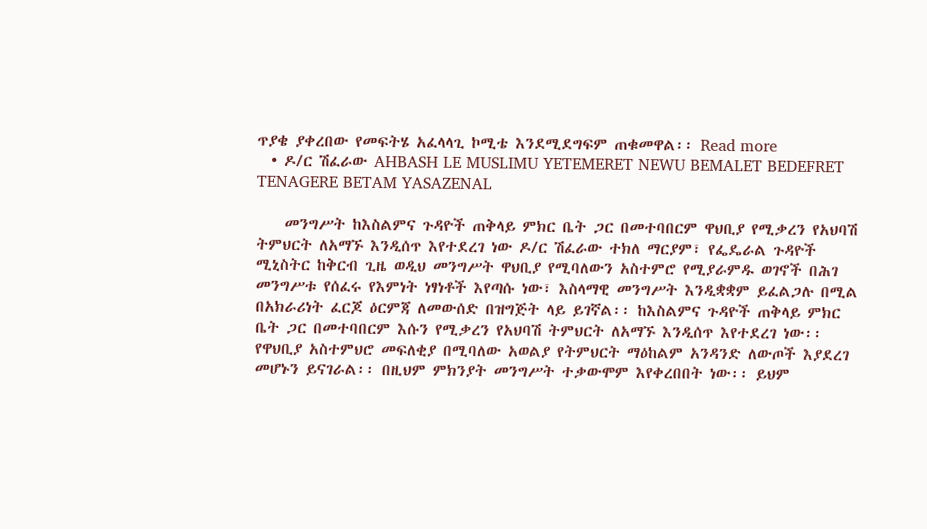ጥያቄ ያቀረበው የመፍትሄ አፈላላጊ ኮሚቴ እንደሚደግፍም ጠቁመዋል፡፡ Read more
  • ዶ/ር ሽፈራው AHBASH LE MUSLIMU YETEMERET NEWU BEMALET BEDEFRET TENAGERE BETAM YASAZENAL

    መንግሥት ከእስልምና ጉዳዮች ጠቅላይ ምክር ቤት ጋር በመተባበርም ዋህቢያ የሚቃረን የአህባሽ ትምህርት ለአማኙ እንዲሰጥ እየተደረገ ነው ዶ/ር ሽፈራው ተክለ ማርያም፣ የፌዴራል ጉዳዮች ሚኒስትር ከቅርብ ጊዜ ወዲህ መንግሥት ዋህቢያ የሚባለውን አስተምሮ የሚያራምዱ ወገኖች በሕገ መንግሥቱ የሰፈሩ የእምነት ነፃነቶች እየጣሱ ነው፣ እስላማዊ መንግሥት እንዲቋቋም ይፈልጋሉ በሚል በአክራሪነት ፈርጆ ዕርምጃ ለመውሰድ በዝግጅት ላይ ይገኛል፡፡ ከእስልምና ጉዳዮች ጠቅላይ ምክር ቤት ጋር በመተባበርም እሱን የሚቃረን የአህባሽ ትምህርት ለአማኙ እንዲሰጥ እየተደረገ ነው፡፡ የዋህቢያ አስተምህሮ መፍለቂያ በሚባለው አወልያ የትምህርት ማዕከልም አንዳንድ ለውጦች እያደረገ መሆኑን ይናገራል፡፡ በዚህም ምክንያት መንግሥት ተቃውሞም እየቀረበበት ነው፡፡ ይህም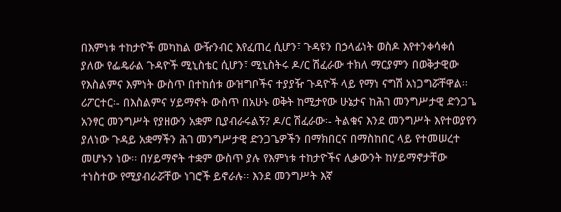በእምነቱ ተከታዮች መካከል ውዥንብር እየፈጠረ ሲሆን፣ ጉዳዩን በኃላፊነት ወስዶ እየተንቀሳቀሰ ያለው የፌዴራል ጉዳዮች ሚኒስቴር ሲሆን፣ ሚኒስትሩ ዶ/ር ሽፈራው ተክለ ማርያምን በወቅታዊው የእስልምና እምነት ውስጥ በተከሰቱ ውዝግቦችና ተያያዥ ጉዳዮች ላይ የማነ ናግሽ አነጋግሯቸዋል፡፡ ሪፖርተር፡- በእስልምና ሃይማኖት ውስጥ በአሁኑ ወቅት ከሚታየው ሁኔታና ከሕገ መንግሥታዊ ድንጋጌ አንፃር መንግሥት የያዘውን አቋም ቢያብራሩልኝ? ዶ/ር ሽፈራው፡- ትልቁና እንደ መንግሥት እየተወያየን ያለነው ጉዳይ አቋማችን ሕገ መንግሥታዊ ድንጋጌዎችን በማክበርና በማስከበር ላይ የተመሠረተ መሆኑን ነው፡፡ በሃይማኖት ተቋም ውስጥ ያሉ የእምነቱ ተከታዮችና ሊቃውንት ከሃይማኖታቸው ተነስተው የሚያብራሯቸው ነገሮች ይኖራሉ፡፡ እንደ መንግሥት እኛ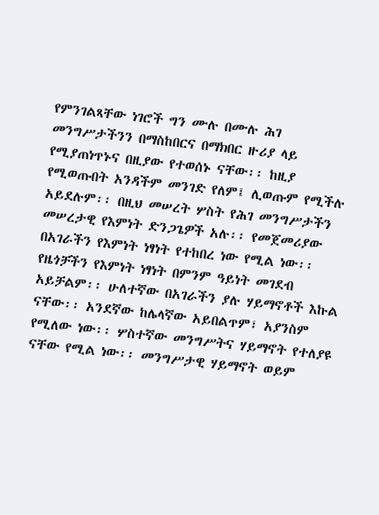የምንገልጻቸው ነገሮች ግን ሙሉ በሙሉ ሕገ መንግሥታችንን በማስከበርና በማክበር ዙሪያ ላይ የሚያጠነጥኑና በዚያው የተወሰኑ ናቸው፡፡ ከዚያ የሚወጡበት አንዳችም መንገድ የለም፤ ሊወጡም የሚችሉ አይደሉም፡፡ በዚህ መሠረት ሦስት የሕገ መንግሥታችን መሠረታዊ የእምነት ድንጋጌዎች አሉ፡፡ የመጀመሪያው በአገራችን የእምነት ነፃነት የተከበረ ነው የሚል ነው፡፡ የዜጎቻችን የእምነት ነፃነት በምንም ዓይነት መገደብ አይቻልም፡፡ ሁለተኛው በአገራችን ያሉ ሃይማኖቶች እኩል ናቸው፡፡ አንደኛው ከሌላኛው አይበልጥም፣ አያንስም የሚለው ነው፡፡ ሦስተኛው መንግሥትና ሃይማኖት የተለያዩ ናቸው የሚል ነው፡፡ መንግሥታዊ ሃይማኖት ወይም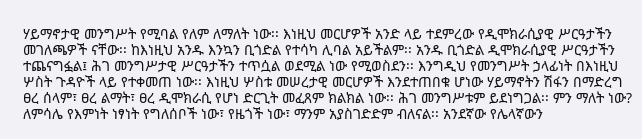ሃይማኖታዊ መንግሥት የሚባል የለም ለማለት ነው፡፡ እነዚህ መርሆዎች አንድ ላይ ተደምረው የዲሞክራሲያዊ ሥርዓታችን መገለጫዎች ናቸው፡፡ ከእነዚህ አንዱ እንኳን ቢጎድል የተሳካ ሊባል አይችልም፡፡ አንዱ ቢጎድል ዲሞክራሲያዊ ሥርዓታችን ተጨናግፏል፤ ሕገ መንግሥታዊ ሥርዓታችን ተጥሷል ወደሚል ነው የሚወስደን፡፡ እንግዲህ የመንግሥት ኃላፊነት በእነዚህ ሦስት ጉዳዮች ላይ የተቀመጠ ነው፡፡ እነዚህ ሦስቱ መሠረታዊ መርሆዎች እንደተጠበቁ ሆነው ሃይማኖትን ሽፋን በማድረግ ፀረ ሰላም፣ ፀረ ልማት፣ ፀረ ዲሞክራሲ የሆነ ድርጊት መፈጸም ክልክል ነው፡፡ ሕገ መንግሥቱም ይደነግጋል፡፡ ምን ማለት ነው? ለምሳሌ የእምነት ነፃነት የግለሰቦች ነው፣ የዜጎች ነው፣ ማንም አያስገድድም ብለናል፡፡ አንደኛው የሌላኛውን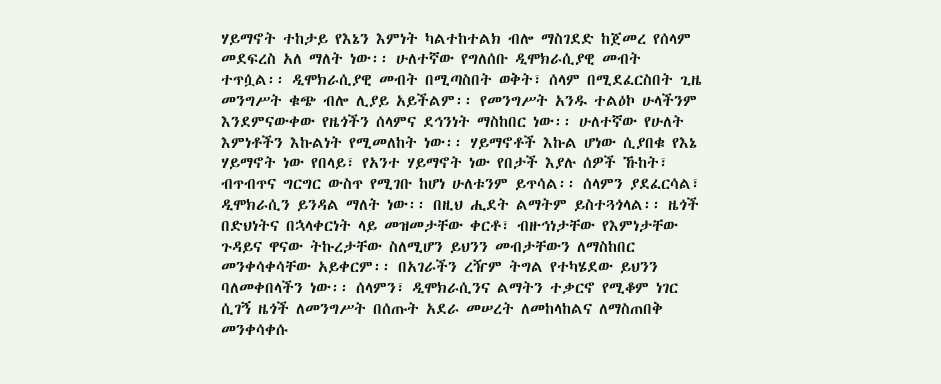ሃይማኖት ተከታይ የእኔን እምነት ካልተከተልክ ብሎ ማስገደድ ከጀመረ የሰላም መደፍረስ አለ ማለት ነው፡፡ ሁለተኛው የግለሰቡ ዲሞክራሲያዊ መብት ተጥሷል፡፡ ዲሞክራሲያዊ መብት በሚጣስበት ወቅት፣ ሰላም በሚደፈርስበት ጊዜ መንግሥት ቁጭ ብሎ ሊያይ አይችልም፡፡ የመንግሥት አንዱ ተልዕኮ ሁላችንም እንደምናውቀው የዜጎችን ሰላምና ደኅንነት ማስከበር ነው፡፡ ሁለተኛው የሁለት እምነቶችን እኩልነት የሚመለከት ነው፡፡ ሃይማኖቶች እኩል ሆነው ሲያበቁ የእኔ ሃይማኖት ነው የበላይ፣ የአንተ ሃይማኖት ነው የበታች እያሉ ሰዎች ኹከት፣ ብጥብጥና ግርግር ውስጥ የሚገቡ ከሆነ ሁለቱንም ይጥሳል፡፡ ሰላምን ያደፈርሳል፣ ዲሞክራሲን ይንዳል ማለት ነው፡፡ በዚህ ሒደት ልማትም ይስተጓጎላል፡፡ ዜጎች በድህነትና በኋላቀርነት ላይ መዝመታቸው ቀርቶ፣ ብዙኅነታቸው የእምነታቸው ጉዳይና ዋናው ትኩረታቸው ስለሚሆን ይህንን መብታቸውን ለማስከበር መንቀሳቀሳቸው አይቀርም፡፡ በአገራችን ረዥም ትግል የተካሄደው ይህንን ባለመቀበላችን ነው፡፡ ሰላምን፣ ዲሞክራሲንና ልማትን ተቃርኖ የሚቆም ነገር ሲገኝ ዜጎች ለመንግሥት በሰጡት አደራ መሠረት ለመከላከልና ለማስጠበቅ መንቀሳቀሱ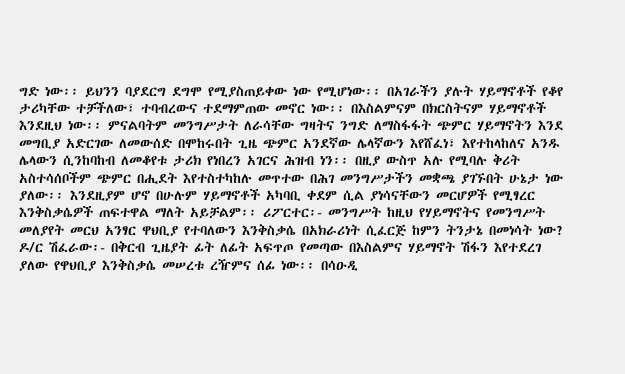ግድ ነው፡፡ ይህንን ባያደርግ ደግሞ የሚያስጠይቀው ነው የሚሆነው፡፡ በአገራችን ያሉት ሃይማኖቶች የቆየ ታሪካቸው ተቻችለው፣ ተባብረውና ተደማምጠው መኖር ነው፡፡ በእስልምናም በክርስትናም ሃይማኖቶች እንደዚህ ነው፡፡ ምናልባትም መንግሥታት ለራሳቸው ግዛትና ንግድ ለማስፋፋት ጭምር ሃይማኖትን እንደ መግቢያ አድርገው ለመውሰድ በሞከሩበት ጊዜ ጭምር አንደኛው ሌላኛውን እየሸፈነ፣ እየተከላከለና አንዱ ሌላውን ሲንከባከብ ለመቆየቱ ታሪክ የነበረን አገርና ሕዝብ ነን፡፡ በዚያ ውስጥ አሉ የሚባሉ ቅሪት አስተሳሰቦችም ጭምር በሒደት እየተስተካከሉ መጥተው በሕገ መንግሥታችን መቋጫ ያገኙበት ሁኔታ ነው ያለው፡፡ እንደዚያም ሆኖ በሁሉም ሃይማኖቶች አካባቢ ቀደም ሲል ያነሳናቸውን መርሆዎች የሚፃረር እንቅስቃሴዎች ጠፍተዋል ማለት አይቻልም፡፡ ሪፖርተር፡- መንግሥት ከዚህ የሃይማኖትና የመንግሥት መለያየት መርህ አንፃር ዋህቢያ የተባለውን እንቅስቃሴ በአክራሪነት ሲፈርጅ ከምን ትንታኔ በመነሳት ነው? ዶ/ር ሽፈራው፡- በቅርብ ጊዜያት ፊት ለፊት አፍጥጦ የመጣው በእስልምና ሃይማኖት ሽፋን እየተደረገ ያለው የዋህቢያ እንቅስቃሴ መሠረቱ ረዥምና ሰፊ ነው፡፡ በሳዑዲ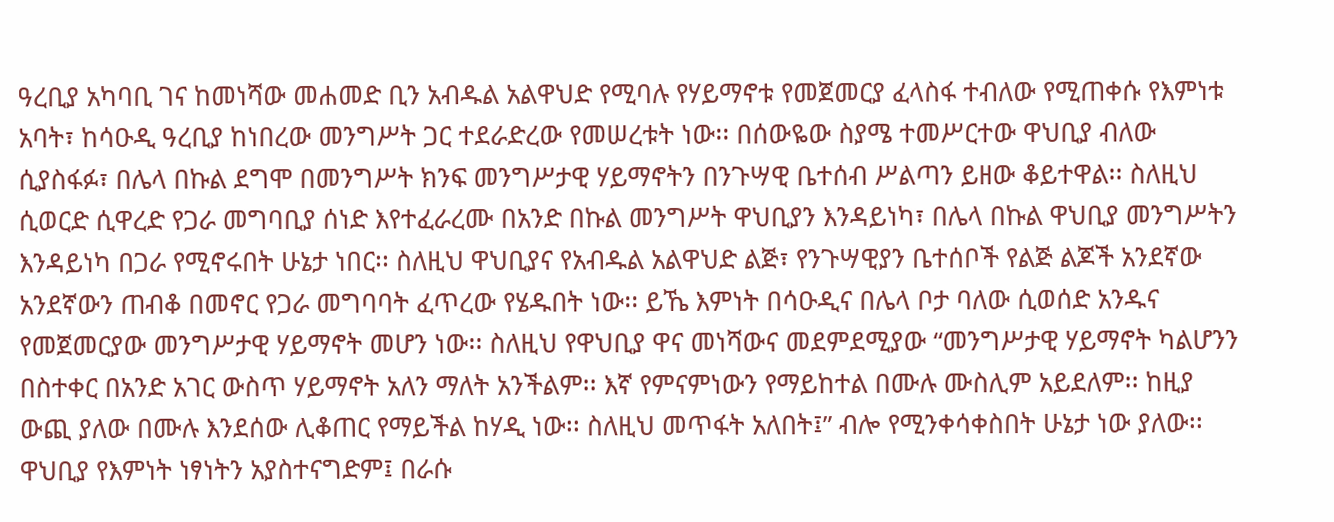ዓረቢያ አካባቢ ገና ከመነሻው መሐመድ ቢን አብዱል አልዋህድ የሚባሉ የሃይማኖቱ የመጀመርያ ፈላስፋ ተብለው የሚጠቀሱ የእምነቱ አባት፣ ከሳዑዲ ዓረቢያ ከነበረው መንግሥት ጋር ተደራድረው የመሠረቱት ነው፡፡ በሰውዬው ስያሜ ተመሥርተው ዋህቢያ ብለው ሲያስፋፉ፣ በሌላ በኩል ደግሞ በመንግሥት ክንፍ መንግሥታዊ ሃይማኖትን በንጉሣዊ ቤተሰብ ሥልጣን ይዘው ቆይተዋል፡፡ ስለዚህ ሲወርድ ሲዋረድ የጋራ መግባቢያ ሰነድ እየተፈራረሙ በአንድ በኩል መንግሥት ዋህቢያን እንዳይነካ፣ በሌላ በኩል ዋህቢያ መንግሥትን እንዳይነካ በጋራ የሚኖሩበት ሁኔታ ነበር፡፡ ስለዚህ ዋህቢያና የአብዱል አልዋህድ ልጅ፣ የንጉሣዊያን ቤተሰቦች የልጅ ልጆች አንደኛው አንደኛውን ጠብቆ በመኖር የጋራ መግባባት ፈጥረው የሄዱበት ነው፡፡ ይኼ እምነት በሳዑዲና በሌላ ቦታ ባለው ሲወሰድ አንዱና የመጀመርያው መንግሥታዊ ሃይማኖት መሆን ነው፡፡ ስለዚህ የዋህቢያ ዋና መነሻውና መደምደሚያው “መንግሥታዊ ሃይማኖት ካልሆንን በስተቀር በአንድ አገር ውስጥ ሃይማኖት አለን ማለት አንችልም፡፡ እኛ የምናምነውን የማይከተል በሙሉ ሙስሊም አይደለም፡፡ ከዚያ ውጪ ያለው በሙሉ እንደሰው ሊቆጠር የማይችል ከሃዲ ነው፡፡ ስለዚህ መጥፋት አለበት፤” ብሎ የሚንቀሳቀስበት ሁኔታ ነው ያለው፡፡ ዋህቢያ የእምነት ነፃነትን አያስተናግድም፤ በራሱ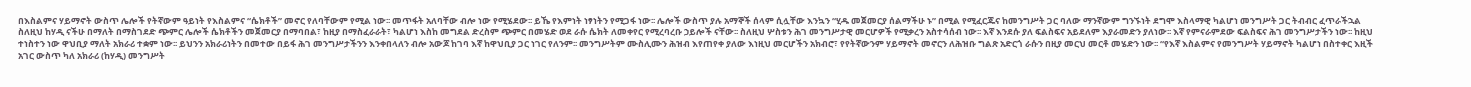በእስልምና ሃይማኖት ውስጥ ሌሎች የትኛውም ዓይነት የእስልምና “ሴክቶች” መኖር የለባቸውም የሚል ነው፡፡ መጥፋት አለባቸው ብሎ ነው የሚሄደው፡፡ ይኼ የእምነት ነፃነትን የሚጋፋ ነው፡፡ ሌሎች ውስጥ ያሉ አማኞች ሰላም ሲሏቸው እንኳን “ሂዱ መጀመርያ ሰልማችሁ ኑ” በሚል የሚፈርጁና ከመንግሥት ጋር ባለው ማንኛውም ግንኙነት ደግሞ እስላማዊ ካልሆነ መንግሥት ጋር ትብብር ፈጥራችኋል ስለዚህ ከሃዲ ናችሁ በማለት በማስገደድ ጭምር ሌሎች ሴክቶችን መጀመርያ በማባበል፣ ከዚያ በማስፈራራት፣ ካልሆነ እስከ መግደል ድረስም ጭምር በመሄድ ወደ ራሱ ሴክት ለመቀየር የሚረባረቡ ኃይሎች ናቸው፡፡ ስለዚህ ሦስቱን ሕገ መንግሥታዊ መርሆዎች የሚቃረን አስተሳሰብ ነው፡፡ እኛ እንደሱ ያለ ፍልስፍና አይደለም እያራመድን ያለነው፡፡ እኛ የምናራምደው ፍልስፍና ሕገ መንግሥታችን ነው፡፡ ከዚህ ተነስተን ነው ዋህቢያ ማለት አክራሪ ተቋም ነው፡፡ ይህንን አክራሪነትን በመተው በይፋ ሕገ መንግሥታችንን እንቀበላለን ብሎ አውጆ ከገባ እኛ ከዋህቢያ ጋር ነገር የለንም፡፡ መንግሥትም ሙስሊሙን ሕዝብ እየጠየቀ ያለው እነዚህ መርሆችን አክብሮ፣ የየትኛውንም ሃይማኖት መኖርን ለሕዝቡ ግልጽ አድርጎ ራሱን በዚያ መርህ መርቶ መሄድን ነው፡፡ “የእኛ እስልምና የመንግሥት ሃይማኖት ካልሆነ በስተቀር እዚች አገር ውስጥ ካለ አክራሪ (ከሃዲ) መንግሥት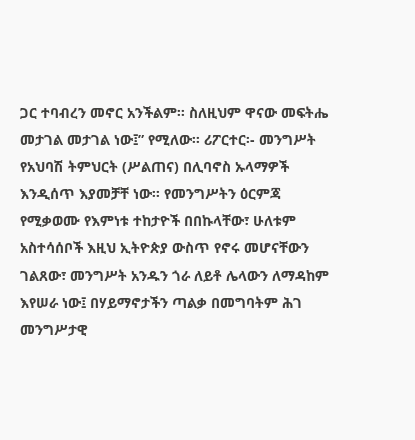ጋር ተባብረን መኖር አንችልም፡፡ ስለዚህም ዋናው መፍትሔ መታገል መታገል ነው፤” የሚለው፡፡ ሪፖርተር፡- መንግሥት የአህባሽ ትምህርት (ሥልጠና) በሊባኖስ ኡላማዎች እንዲሰጥ እያመቻቸ ነው፡፡ የመንግሥትን ዕርምጃ የሚቃወሙ የእምነቱ ተከታዮች በበኩላቸው፣ ሁለቱም አስተሳሰቦች እዚህ ኢትዮጵያ ውስጥ የኖሩ መሆናቸውን ገልጸው፣ መንግሥት አንዱን ጎራ ለይቶ ሌላውን ለማዳከም እየሠራ ነው፤ በሃይማኖታችን ጣልቃ በመግባትም ሕገ መንግሥታዊ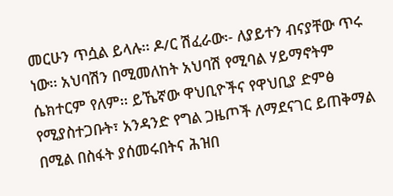መርሁን ጥሷል ይላሉ፡፡ ዶ/ር ሽፈራው፡- ለያይተን ብናያቸው ጥሩ ነው፡፡ አህባሽን በሚመለከት አህባሽ የሚባል ሃይማኖትም ሴክተርም የለም፡፡ ይኼኛው ዋህቢዮችና የዋህቢያ ድምፅ የሚያስተጋቡት፣ አንዳንድ የግል ጋዜጦች ለማደናገር ይጠቅማል በሚል በስፋት ያሰመሩበትና ሕዝበ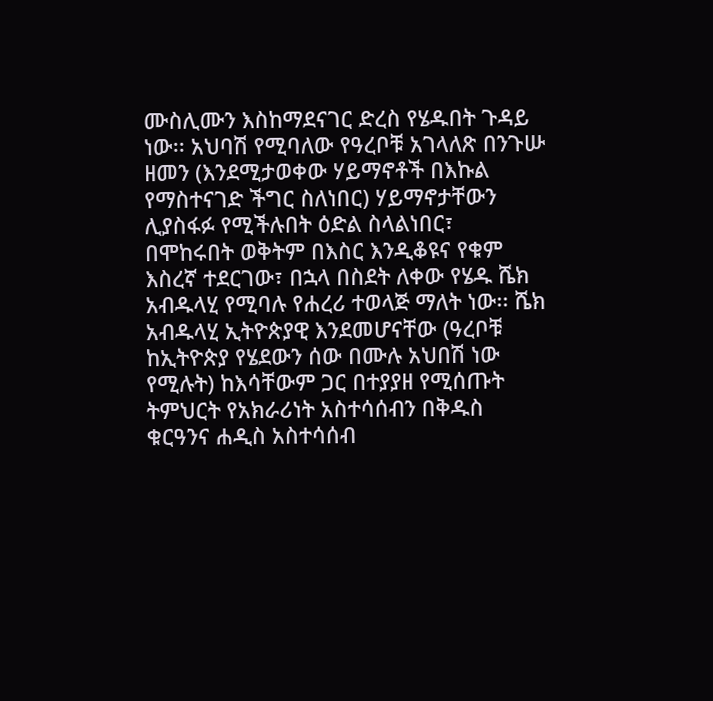ሙስሊሙን እስከማደናገር ድረስ የሄዱበት ጉዳይ ነው፡፡ አህባሽ የሚባለው የዓረቦቹ አገላለጽ በንጉሡ ዘመን (እንደሚታወቀው ሃይማኖቶች በእኩል የማስተናገድ ችግር ስለነበር) ሃይማኖታቸውን ሊያስፋፉ የሚችሉበት ዕድል ስላልነበር፣ በሞከሩበት ወቅትም በእስር እንዲቆዩና የቁም እስረኛ ተደርገው፣ በኋላ በስደት ለቀው የሄዱ ሼክ አብዱላሂ የሚባሉ የሐረሪ ተወላጅ ማለት ነው፡፡ ሼክ አብዱላሂ ኢትዮጵያዊ እንደመሆናቸው (ዓረቦቹ ከኢትዮጵያ የሄደውን ሰው በሙሉ አህበሽ ነው የሚሉት) ከእሳቸውም ጋር በተያያዘ የሚሰጡት ትምህርት የአክራሪነት አስተሳሰብን በቅዱስ ቁርዓንና ሐዲስ አስተሳሰብ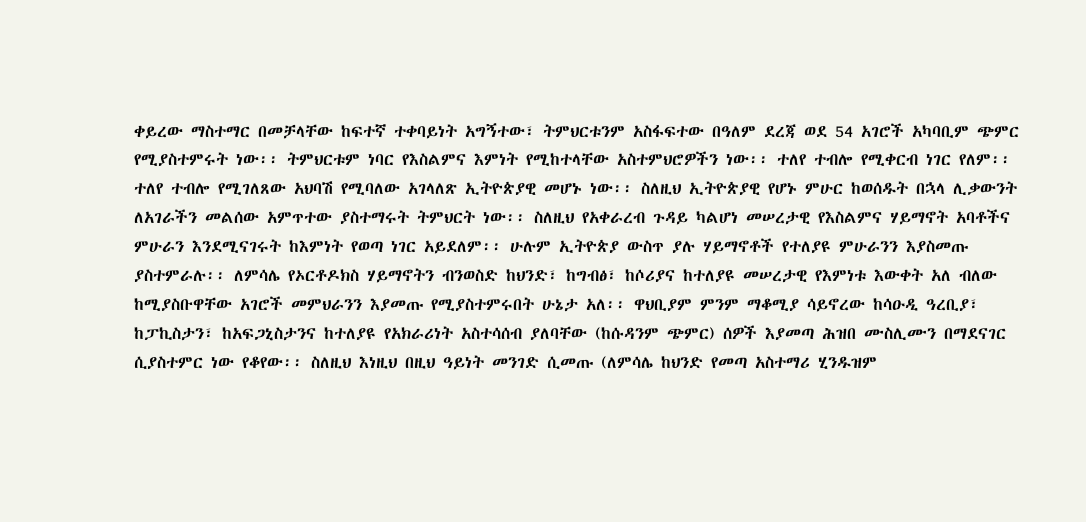ቀይረው ማስተማር በመቻላቸው ከፍተኛ ተቀባይነት አግኝተው፣ ትምህርቱንም አስፋፍተው በዓለም ደረጃ ወደ 54 አገሮች አካባቢም ጭምር የሚያስተምሩት ነው፡፡ ትምህርቱም ነባር የእስልምና እምነት የሚከተላቸው አስተምህሮዎችን ነው፡፡ ተለየ ተብሎ የሚቀርብ ነገር የለም፡፡ ተለየ ተብሎ የሚገለጸው አህባሽ የሚባለው አገላለጽ ኢትዮጵያዊ መሆኑ ነው፡፡ ስለዚህ ኢትዮጵያዊ የሆኑ ምሁር ከወሰዱት በኋላ ሊቃውንት ለአገራችን መልሰው አምጥተው ያስተማሩት ትምህርት ነው፡፡ ስለዚህ የአቀራረብ ጉዳይ ካልሆነ መሠረታዊ የእስልምና ሃይማኖት አባቶችና ምሁራን እንደሚናገሩት ከእምነት የወጣ ነገር አይደለም፡፡ ሁሉም ኢትዮጵያ ውስጥ ያሉ ሃይማኖቶች የተለያዩ ምሁራንን እያስመጡ ያስተምራሉ፡፡ ለምሳሌ የኦርቶዶክስ ሃይማኖትን ብንወስድ ከህንድ፣ ከግብፅ፣ ከሶሪያና ከተለያዩ መሠረታዊ የእምነቱ እውቀት አለ ብለው ከሚያስቡዋቸው አገሮች መምህራንን እያመጡ የሚያስተምሩበት ሁኔታ አለ፡፡ ዋህቢያም ምንም ማቆሚያ ሳይኖረው ከሳዑዲ ዓረቢያ፣ ከፓኪስታን፣ ከአፍጋኒስታንና ከተለያዩ የአክራሪነት አስተሳሰብ ያለባቸው (ከሱዳንም ጭምር) ሰዎች እያመጣ ሕዝበ ሙስሊሙን በማደናገር ሲያስተምር ነው የቆየው፡፡ ስለዚህ እነዚህ በዚህ ዓይነት መንገድ ሲመጡ (ለምሳሌ ከህንድ የመጣ አስተማሪ ሂንዱዝም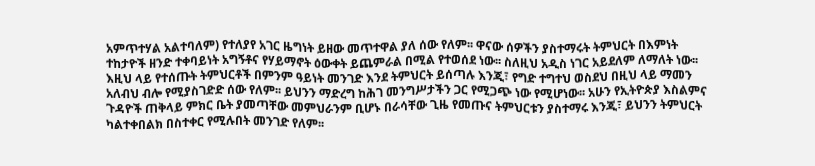አምጥተሃል አልተባለም) የተለያየ አገር ዜግነት ይዘው መጥተዋል ያለ ሰው የለም፡፡ ዋናው ሰዎችን ያስተማሩት ትምህርት በእምነት ተከታዮች ዘንድ ተቀባይነት አግኝቶና የሃይማኖት ዕውቀት ይጨምራል በሚል የተወሰደ ነው፡፡ ስለዚህ አዲስ ነገር አይደለም ለማለት ነው፡፡ እዚህ ላይ የተሰጡት ትምህርቶች በምንም ዓይነት መንገድ እንደ ትምህርት ይሰጣሉ እንጂ፣ የግድ ተግተህ ወስደህ በዚህ ላይ ማመን አለብህ ብሎ የሚያስገድድ ሰው የለም፡፡ ይህንን ማድረግ ከሕገ መንግሥታችን ጋር የሚጋጭ ነው የሚሆነው፡፡ አሁን የኢትዮጵያ እስልምና ጉዳዮች ጠቅላይ ምክር ቤት ያመጣቸው መምህራንም ቢሆኑ በራሳቸው ጊዜ የመጡና ትምህርቱን ያስተማሩ እንጂ፣ ይህንን ትምህርት ካልተቀበልክ በስተቀር የሚሉበት መንገድ የለም፡፡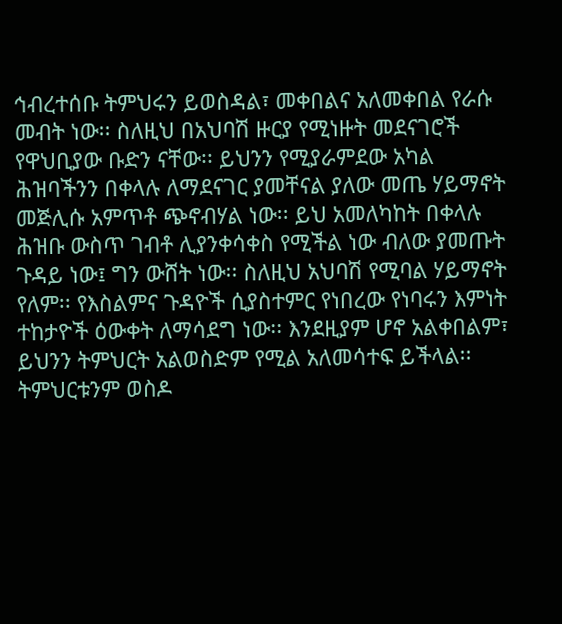ኅብረተሰቡ ትምህሩን ይወስዳል፣ መቀበልና አለመቀበል የራሱ መብት ነው፡፡ ስለዚህ በአህባሽ ዙርያ የሚነዙት መደናገሮች የዋህቢያው ቡድን ናቸው፡፡ ይህንን የሚያራምደው አካል ሕዝባችንን በቀላሉ ለማደናገር ያመቸናል ያለው መጤ ሃይማኖት መጅሊሱ አምጥቶ ጭኖብሃል ነው፡፡ ይህ አመለካከት በቀላሉ ሕዝቡ ውስጥ ገብቶ ሊያንቀሳቀስ የሚችል ነው ብለው ያመጡት ጉዳይ ነው፤ ግን ውሸት ነው፡፡ ስለዚህ አህባሽ የሚባል ሃይማኖት የለም፡፡ የእስልምና ጉዳዮች ሲያስተምር የነበረው የነባሩን እምነት ተከታዮች ዕውቀት ለማሳደግ ነው፡፡ እንደዚያም ሆኖ አልቀበልም፣ ይህንን ትምህርት አልወስድም የሚል አለመሳተፍ ይችላል፡፡ ትምህርቱንም ወስዶ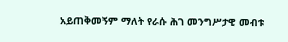አይጠቅመኝም ማለት የራሱ ሕገ መንግሥታዊ መብቱ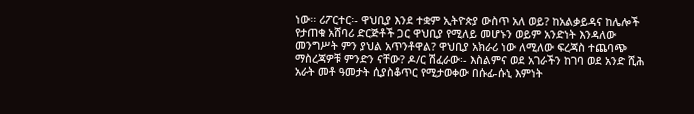ነው፡፡ ሪፖርተር፡- ዋህቢያ እንደ ተቋም ኢትዮጵያ ውስጥ አለ ወይ? ከአልቃይዳና ከሌሎች የታጠቁ አሸባሪ ድርጅቶች ጋር ዋህቢያ የሚለይ መሆኑን ወይም አንድነት እንዳለው መንግሥት ምን ያህል አጥንቶዋል? ዋህቢያ አክራሪ ነው ለሚለው ፍረጃስ ተጨባጭ ማስረጃዎቹ ምንድን ናቸው? ዶ/ር ሽፈራው፡- እስልምና ወደ አገራችን ከገባ ወደ አንድ ሺሕ አራት መቶ ዓመታት ሲያስቆጥር የሚታወቀው በሱፊ-ሱኒ እምነት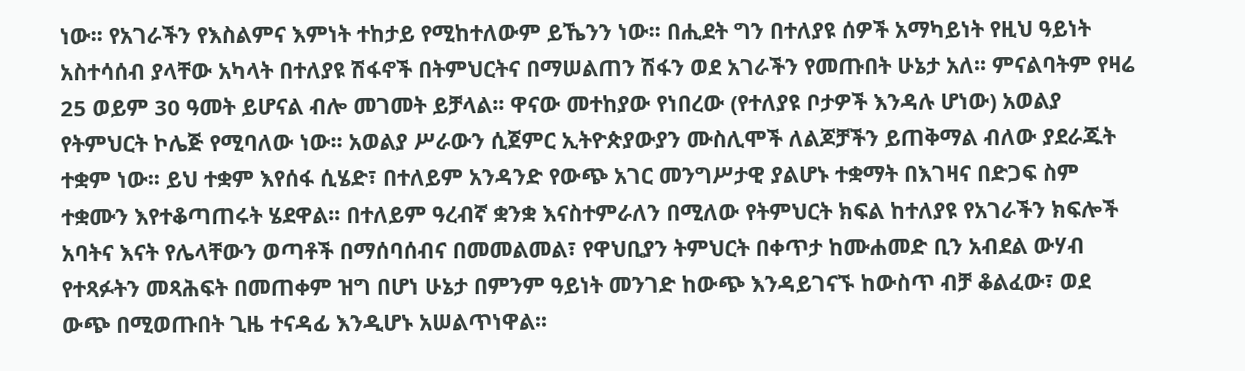ነው፡፡ የአገራችን የእስልምና እምነት ተከታይ የሚከተለውም ይኼንን ነው፡፡ በሒደት ግን በተለያዩ ሰዎች አማካይነት የዚህ ዓይነት አስተሳሰብ ያላቸው አካላት በተለያዩ ሽፋኖች በትምህርትና በማሠልጠን ሽፋን ወደ አገራችን የመጡበት ሁኔታ አለ፡፡ ምናልባትም የዛሬ 25 ወይም 30 ዓመት ይሆናል ብሎ መገመት ይቻላል፡፡ ዋናው መተከያው የነበረው (የተለያዩ ቦታዎች እንዳሉ ሆነው) አወልያ የትምህርት ኮሌጅ የሚባለው ነው፡፡ አወልያ ሥራውን ሲጀምር ኢትዮጵያውያን ሙስሊሞች ለልጆቻችን ይጠቅማል ብለው ያደራጁት ተቋም ነው፡፡ ይህ ተቋም እየሰፋ ሲሄድ፣ በተለይም አንዳንድ የውጭ አገር መንግሥታዊ ያልሆኑ ተቋማት በእገዛና በድጋፍ ስም ተቋሙን እየተቆጣጠሩት ሄደዋል፡፡ በተለይም ዓረብኛ ቋንቋ እናስተምራለን በሚለው የትምህርት ክፍል ከተለያዩ የአገራችን ክፍሎች አባትና እናት የሌላቸውን ወጣቶች በማሰባሰብና በመመልመል፣ የዋህቢያን ትምህርት በቀጥታ ከሙሐመድ ቢን አብደል ውሃብ የተጻፉትን መጻሕፍት በመጠቀም ዝግ በሆነ ሁኔታ በምንም ዓይነት መንገድ ከውጭ እንዳይገናኙ ከውስጥ ብቻ ቆልፈው፣ ወደ ውጭ በሚወጡበት ጊዜ ተናዳፊ እንዲሆኑ አሠልጥነዋል፡፡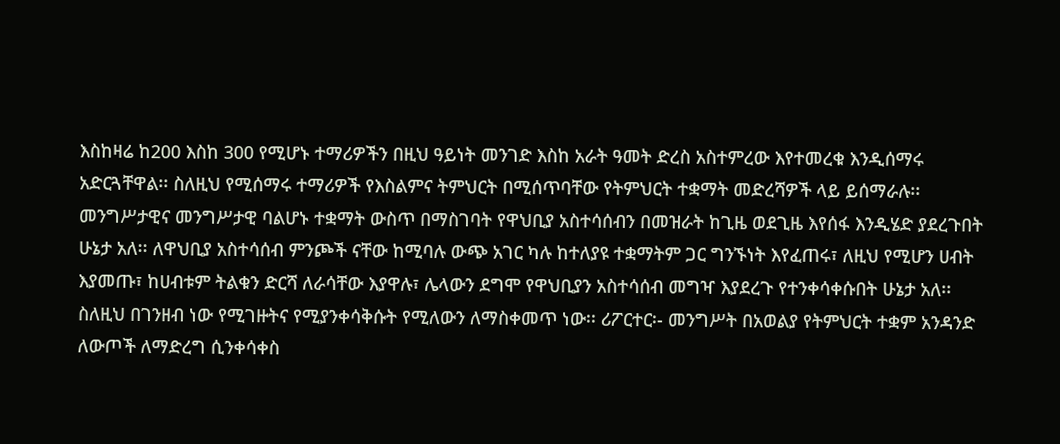እስከዛሬ ከ200 እስከ 300 የሚሆኑ ተማሪዎችን በዚህ ዓይነት መንገድ እስከ አራት ዓመት ድረስ አስተምረው እየተመረቁ እንዲሰማሩ አድርጓቸዋል፡፡ ስለዚህ የሚሰማሩ ተማሪዎች የእስልምና ትምህርት በሚሰጥባቸው የትምህርት ተቋማት መድረሻዎች ላይ ይሰማራሉ፡፡ መንግሥታዊና መንግሥታዊ ባልሆኑ ተቋማት ውስጥ በማስገባት የዋህቢያ አስተሳሰብን በመዝራት ከጊዜ ወደጊዜ እየሰፋ እንዲሄድ ያደረጉበት ሁኔታ አለ፡፡ ለዋህቢያ አስተሳሰብ ምንጮች ናቸው ከሚባሉ ውጭ አገር ካሉ ከተለያዩ ተቋማትም ጋር ግንኙነት እየፈጠሩ፣ ለዚህ የሚሆን ሀብት እያመጡ፣ ከሀብቱም ትልቁን ድርሻ ለራሳቸው እያዋሉ፣ ሌላውን ደግሞ የዋህቢያን አስተሳሰብ መግዣ እያደረጉ የተንቀሳቀሱበት ሁኔታ አለ፡፡ ስለዚህ በገንዘብ ነው የሚገዙትና የሚያንቀሳቅሱት የሚለውን ለማስቀመጥ ነው፡፡ ሪፖርተር፡- መንግሥት በአወልያ የትምህርት ተቋም አንዳንድ ለውጦች ለማድረግ ሲንቀሳቀስ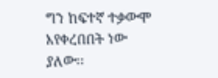ግን ከፍተኛ ተቃውሞ እየቀረበበት ነው ያለው፡፡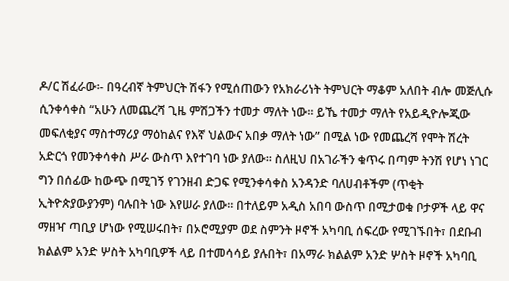ዶ/ር ሽፈራው፡- በዓረብኛ ትምህርት ሽፋን የሚሰጠውን የአክራሪነት ትምህርት ማቆም አለበት ብሎ መጅሊሱ ሲንቀሳቀስ “አሁን ለመጨረሻ ጊዜ ምሽጋችን ተመታ ማለት ነው፡፡ ይኼ ተመታ ማለት የአይዲዮሎጂው መፍለቂያና ማስተማሪያ ማዕከልና የእኛ ህልውና አበቃ ማለት ነው” በሚል ነው የመጨረሻ የሞት ሽረት አድርጎ የመንቀሳቀስ ሥራ ውስጥ እየተገባ ነው ያለው፡፡ ስለዚህ በአገራችን ቁጥሩ በጣም ትንሽ የሆነ ነገር ግን በሰፊው ከውጭ በሚገኝ የገንዘብ ድጋፍ የሚንቀሳቀስ አንዳንድ ባለሀብቶችም (ጥቂት ኢትዮጵያውያንም) ባሉበት ነው እየሠራ ያለው፡፡ በተለይም አዲስ አበባ ውስጥ በሚታወቁ ቦታዎች ላይ ዋና ማዘዣ ጣቢያ ሆነው የሚሠሩበት፣ በኦሮሚያም ወደ ስምንት ዞኖች አካባቢ ሰፍረው የሚገኙበት፣ በደቡብ ክልልም አንድ ሦስት አካባቢዎች ላይ በተመሳሳይ ያሉበት፣ በአማራ ክልልም አንድ ሦስት ዞኖች አካባቢ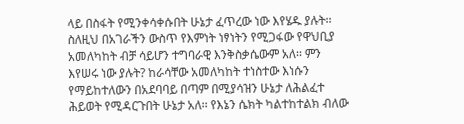ላይ በስፋት የሚንቀሳቀሱበት ሁኔታ ፈጥረው ነው እየሄዱ ያሉት፡፡ ስለዚህ በአገራችን ውስጥ የእምነት ነፃነትን የሚጋፋው የዋህቢያ አመለካከት ብቻ ሳይሆን ተግባራዊ እንቅስቃሴውም አለ፡፡ ምን እየሠሩ ነው ያሉት? ከራሳቸው አመለካከት ተነስተው እነሱን የማይከተለውን በአደባባይ በጣም በሚያሳዝን ሁኔታ ለሕልፈተ ሕይወት የሚዳርጉበት ሁኔታ አለ፡፡ የእኔን ሴክት ካልተከተልክ ብለው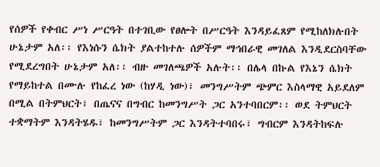የሰዎች የቀብር ሥነ ሥርዓት በተገቢው የፀሎት በሥርዓት እንዳይፈጸም የሚከለክሉበት ሁኔታም አለ፡፡ የእነሱን ሴክት ያልተከተሉ ሰዎችም ማኅበራዊ መገለል እንዲደርስባቸው የሚደረግበት ሁኔታም አለ፡፡ ብዙ መገለጫዎች አሉት፡፡ በሌላ በኩል የእኔን ሴክት የማይከተል በሙሉ የከፈረ ነው (ከሃዲ ነው)፣ መንግሥትም ጭምር እስላማዊ አይደለም በሚል በትምህርት፣ በጤናና በግብር ከመንግሥት ጋር አንተባበርም፡፡ ወደ ትምህርት ተቋማትም እንዳትሄዱ፣ ከመንግሥትም ጋር እንዳትተባበሩ፣ ግብርም እንዳትከፍሉ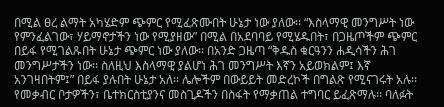በሚል ፀረ ልማት አካሄድም ጭምር የሚፈጽሙበት ሁኔታ ነው ያለው፡፡ “እስላማዊ መንግሥት ነው የምንፈልገው፣ ሃይማኖታችን ነው የሚያዘው” በሚል በአደባባይ የሚሄዱበት፣ በጋዜጦችም ጭምር በይፋ የሚገልጹበት ሁኔታ ጭምር ነው ያለው፡፡ በአንድ ጋዜጣ “ቅዱስ ቁርዓንን ሐዲሳችን ሕገ መንግሥታችን ነው፡፡ ስለዚህ እስላማዊ ያልሆነ ሕገ መንግሥት እኛን አይወክልም፤ እኛ አንገዛበትም፤” በይፋ ያሉበት ሁኔታ አለ፡፡ ሌሎችም በውይይት መድረኮች በግልጽ የሚናገሩት አሉ፡፡ የመቃብር ቦታዎችን፣ ቤተክርስቲያንና መስጊዶችን በስፋት የማቃጠል ተግባር ይፈጽማሉ፡፡ ባለፉት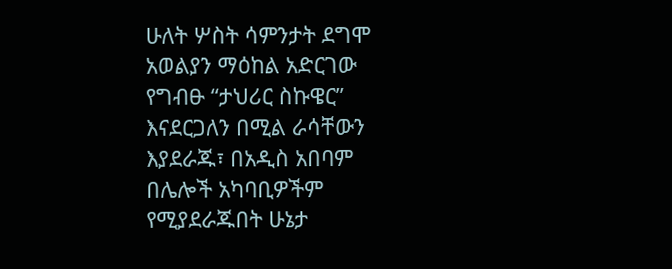ሁለት ሦስት ሳምንታት ደግሞ አወልያን ማዕከል አድርገው የግብፁ “ታህሪር ስኩዌር” እናደርጋለን በሚል ራሳቸውን እያደራጁ፣ በአዲስ አበባም በሌሎች አካባቢዎችም የሚያደራጁበት ሁኔታ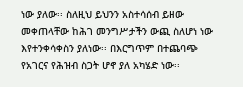ነው ያለው፡፡ ስለዚህ ይህንን አስተሳሰብ ይዘው መቀጠላቸው ከሕገ መንግሥታችን ውጪ ስለሆነ ነው እየተንቀሳቀስን ያለነው፡፡ በእርግጥም በተጨባጭ የአገርና የሕዝብ ስጋት ሆኖ ያለ አካሄድ ነው፡፡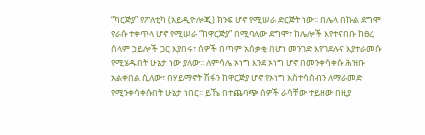“ካርጅያ” የፖለቲካ (አይዲዮሎጂ) ክንፍ ሆኖ የሚሠራ ድርጅት ነው፡፡ በሌላ በኩል ደግሞ የራሱ ተቀጥላ ሆኖ የሚሠራ “ከዋርጅያ” በሚባለው ደግሞ፣ ከሌሎች እየተናበቡ ከፀረ ሰላም ኃይሎች ጋር እያበሩ፣ ሰዎች በጣም አሰቃቂ በሆነ መንገድ እየገደሉና እያተራመሱ የሚሄዱበት ሁኔታ ነው ያለው፡፡ ለምሳሌ ኦነግ እንደ ኦነግ ሆኖ በመንቀሳቀሱ ሕዝቡ አልቀበል ሲለው፣ በሃይማኖት ሽፋን ከዋርጅያ ሆኖ የኦነግ አስተሳሰብን ለማራመድ የሚንቀሳቀሱበት ሁኔታ ነበር፡፡ ይኼ በተጨባጭ ሰዎች ራሳቸው ተይዘው በዚያ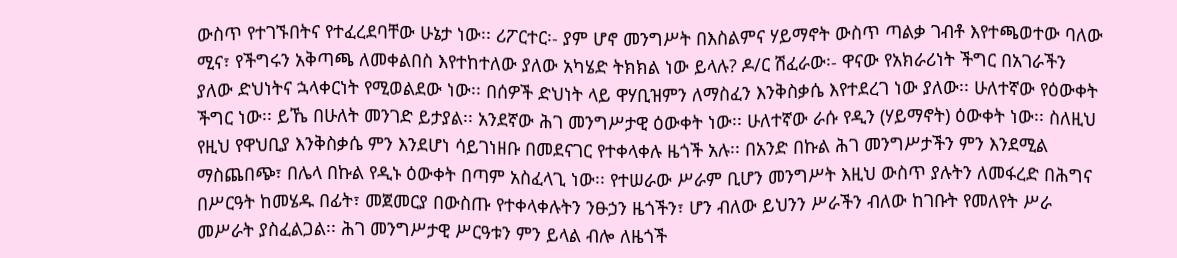ውስጥ የተገኙበትና የተፈረደባቸው ሁኔታ ነው፡፡ ሪፖርተር፡- ያም ሆኖ መንግሥት በእስልምና ሃይማኖት ውስጥ ጣልቃ ገብቶ እየተጫወተው ባለው ሚና፣ የችግሩን አቅጣጫ ለመቀልበስ እየተከተለው ያለው አካሄድ ትክክል ነው ይላሉ? ዶ/ር ሽፈራው፡- ዋናው የአክራሪነት ችግር በአገራችን ያለው ድህነትና ኋላቀርነት የሚወልደው ነው፡፡ በሰዎች ድህነት ላይ ዋሃቢዝምን ለማስፈን እንቅስቃሴ እየተደረገ ነው ያለው፡፡ ሁለተኛው የዕውቀት ችግር ነው፡፡ ይኼ በሁለት መንገድ ይታያል፡፡ አንደኛው ሕገ መንግሥታዊ ዕውቀት ነው፡፡ ሁለተኛው ራሱ የዲን (ሃይማኖት) ዕውቀት ነው፡፡ ስለዚህ የዚህ የዋህቢያ እንቅስቃሴ ምን እንደሆነ ሳይገነዘቡ በመደናገር የተቀላቀሉ ዜጎች አሉ፡፡ በአንድ በኩል ሕገ መንግሥታችን ምን እንደሚል ማስጨበጭ፣ በሌላ በኩል የዲኑ ዕውቀት በጣም አስፈላጊ ነው፡፡ የተሠራው ሥራም ቢሆን መንግሥት እዚህ ውስጥ ያሉትን ለመፋረድ በሕግና በሥርዓት ከመሄዱ በፊት፣ መጀመርያ በውስጡ የተቀላቀሉትን ንፁኃን ዜጎችን፣ ሆን ብለው ይህንን ሥራችን ብለው ከገቡት የመለየት ሥራ መሥራት ያስፈልጋል፡፡ ሕገ መንግሥታዊ ሥርዓቱን ምን ይላል ብሎ ለዜጎች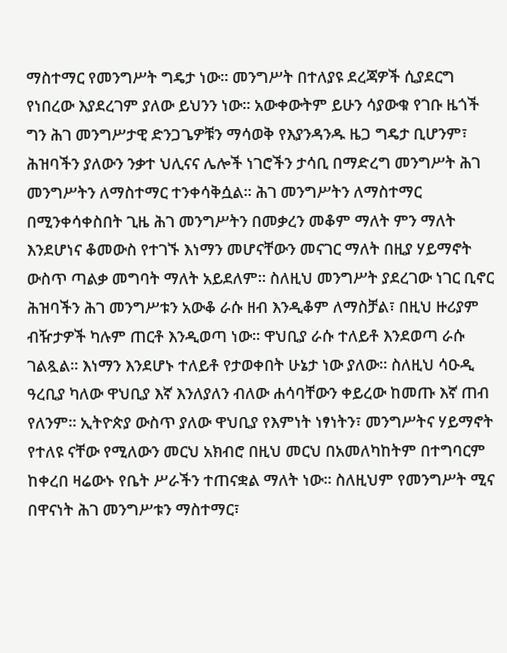ማስተማር የመንግሥት ግዴታ ነው፡፡ መንግሥት በተለያዩ ደረጃዎች ሲያደርግ የነበረው እያደረገም ያለው ይህንን ነው፡፡ አውቀውትም ይሁን ሳያውቁ የገቡ ዜጎች ግን ሕገ መንግሥታዊ ድንጋጌዎቹን ማሳወቅ የእያንዳንዱ ዜጋ ግዴታ ቢሆንም፣ ሕዝባችን ያለውን ንቃተ ህሊናና ሌሎች ነገሮችን ታሳቢ በማድረግ መንግሥት ሕገ መንግሥትን ለማስተማር ተንቀሳቅሷል፡፡ ሕገ መንግሥትን ለማስተማር በሚንቀሳቀስበት ጊዜ ሕገ መንግሥትን በመቃረን መቆም ማለት ምን ማለት እንደሆነና ቆመውስ የተገኙ እነማን መሆናቸውን መናገር ማለት በዚያ ሃይማኖት ውስጥ ጣልቃ መግባት ማለት አይደለም፡፡ ስለዚህ መንግሥት ያደረገው ነገር ቢኖር ሕዝባችን ሕገ መንግሥቱን አውቆ ራሱ ዘብ እንዲቆም ለማስቻል፣ በዚህ ዙሪያም ብዥታዎች ካሉም ጠርቶ እንዲወጣ ነው፡፡ ዋህቢያ ራሱ ተለይቶ እንደወጣ ራሱ ገልጿል፡፡ እነማን እንደሆኑ ተለይቶ የታወቀበት ሁኔታ ነው ያለው፡፡ ስለዚህ ሳዑዲ ዓረቢያ ካለው ዋህቢያ እኛ እንለያለን ብለው ሐሳባቸውን ቀይረው ከመጡ እኛ ጠብ የለንም፡፡ ኢትዮጵያ ውስጥ ያለው ዋህቢያ የእምነት ነፃነትን፣ መንግሥትና ሃይማኖት የተለዩ ናቸው የሚለውን መርህ አክብሮ በዚህ መርህ በአመለካከትም በተግባርም ከቀረበ ዛሬውኑ የቤት ሥራችን ተጠናቋል ማለት ነው፡፡ ስለዚህም የመንግሥት ሚና በዋናነት ሕገ መንግሥቱን ማስተማር፣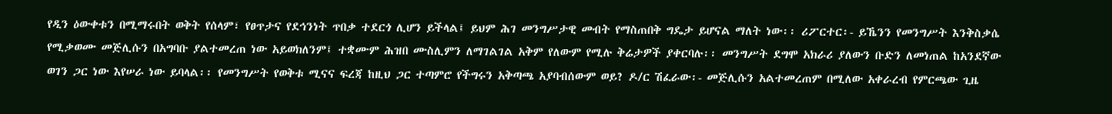የዲን ዕውቀቱን በሚማሩበት ወቅት የሰላም፣ የፀጥታና የደኅንነት ጥበቃ ተደርጎ ሊሆን ይችላል፤ ይህም ሕገ መንግሥታዊ መብት የማስጠበቅ ግዴታ ይሆናል ማለት ነው፡፡ ሪፖርተር፡- ይኼንን የመንግሥት እንቅስቃሴ የሚቃወሙ መጅሊሱን በአግባቡ ያልተመረጠ ነው አይወክለንም፤ ተቋሙም ሕዝበ ሙስሊምን ለማገልገል አቅም የለውም የሚሉ ቅሬታዎች ያቀርባሉ፡፡ መንግሥት ደግሞ አክራሪ ያለውን ቡድን ለመነጠል ከአንደኛው ወገን ጋር ነው እየሠራ ነው ይባላል፡፡ የመንግሥት የወቅቱ ሚናና ፍረጃ ከዚህ ጋር ተጣምሮ የችግሩን አቅጣጫ አያባብሰውም ወይ? ዶ/ር ሽፈራው፡- መጅሊሱን አልተመረጠም በሚለው አቀራረብ የምርጫው ጊዜ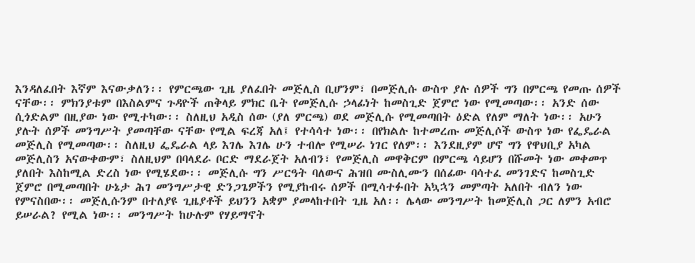እንዳለፈበት እኛም እናውቃለን፡፡ የምርጫው ጊዜ ያለፈበት መጅሊስ ቢሆንም፣ በመጅሊሱ ውስጥ ያሉ ሰዎች ግን በምርጫ የመጡ ሰዎች ናቸው፡፡ ምክንያቱም በእስልምና ጉዳዮች ጠቅላይ ምክር ቤት የመጅሊሱ ኃላፊነት ከመስጊድ ጀምሮ ነው የሚመጣው፡፡ አንድ ሰው ሲጎድልም በዚያው ነው የሚተካው፡፡ ስለዚህ አዲስ ሰው (ያለ ምርጫ) ወደ መጅሊሱ የሚመጣበት ዕድል የለም ማለት ነው፡፡ አሁን ያሉት ሰዎች መንግሥት ያመጣቸው ናቸው የሚል ፍረጃ አለ፤ የተሳሳተ ነው፡፡ በየክልሉ ከተመረጡ መጅሊሶች ውስጥ ነው የፌዴራል መጅሊስ የሚመጣው፡፡ ስለዚህ ፌዴራል ላይ እገሌ እገሌ ሁን ተብሎ የሚሠራ ነገር የለም፡፡ እንደዚያም ሆኖ ግን የዋህቢያ አካል መጅሊስን አናውቀውም፣ ስለዚህም በባላደራ ቦርድ ማደራጀት አለብን፣ የመጅሊስ መዋቅርም በምርጫ ሳይሆን በሹመት ነው መቀመጥ ያለበት እስከሚል ድረስ ነው የሚሄደው፡፡ መጅሊሱ ግን ሥርዓት ባለውና ሕዝበ ሙስሊሙን በሰፊው ባሳተፈ መንገድና ከመስጊድ ጀምሮ በሚመጣበት ሁኔታ ሕገ መንግሥታዊ ድንጋጌዎችን የሚያከብሩ ሰዎች በሚሳተፉበት አኳኋን መምጣት አለበት ብለን ነው የምናስበው፡፡ መጅሊሱንም በተለያዩ ጊዜያቶች ይህንን አቋም ያመላከተበት ጊዜ አለ፡፡ ሌላው መንግሥት ከመጅሊስ ጋር ለምን አብሮ ይሠራል? የሚል ነው፡፡ መንግሥት ከሁሉም የሃይማኖት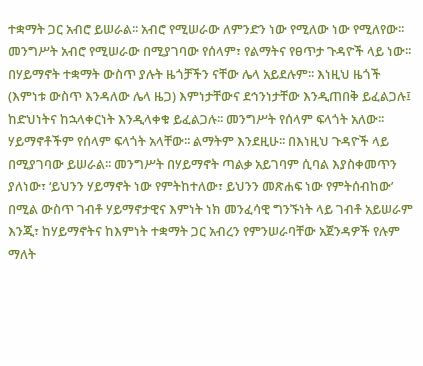ተቋማት ጋር አብሮ ይሠራል፡፡ አብሮ የሚሠራው ለምንድን ነው የሚለው ነው የሚለየው፡፡ መንግሥት አብሮ የሚሠራው በሚያገባው የሰላም፣ የልማትና የፀጥታ ጉዳዮች ላይ ነው፡፡ በሃይማኖት ተቋማት ውስጥ ያሉት ዜጎቻችን ናቸው ሌላ አይደሉም፡፡ እነዚህ ዜጎች (እምነቱ ውስጥ እንዳለው ሌላ ዜጋ) እምነታቸውና ደኅንነታቸው እንዲጠበቅ ይፈልጋሉ፤ ከድህነትና ከኋላቀርነት እንዲላቀቁ ይፈልጋሉ፡፡ መንግሥት የሰላም ፍላጎት አለው፡፡ ሃይማኖቶችም የሰላም ፍላጎት አላቸው፡፡ ልማትም እንደዚሁ፡፡ በእነዚህ ጉዳዮች ላይ በሚያገባው ይሠራል፡፡ መንግሥት በሃይማኖት ጣልቃ አይገባም ሲባል እያስቀመጥን ያለነው፣ ‘ይህንን ሃይማኖት ነው የምትከተለው፣ ይህንን መጽሐፍ ነው የምትሰብከው’ በሚል ውስጥ ገብቶ ሃይማኖታዊና እምነት ነክ መንፈሳዊ ግንኙነት ላይ ገብቶ አይሠራም እንጂ፣ ከሃይማኖትና ከእምነት ተቋማት ጋር አብረን የምንሠራባቸው አጀንዳዎች የሉም ማለት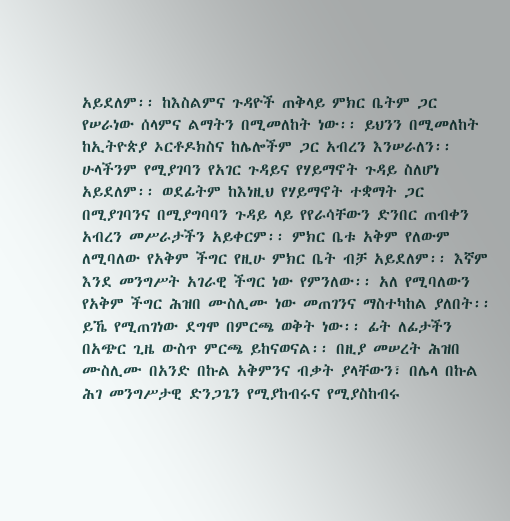አይደለም፡፡ ከእስልምና ጉዳዮች ጠቅላይ ምክር ቤትም ጋር የሠራነው ሰላምና ልማትን በሚመለከት ነው፡፡ ይህንን በሚመለከት ከኢትዮጵያ ኦርቶዶክስና ከሌሎችም ጋር አብረን እንሠራለን፡፡ ሁላችንም የሚያገባን የአገር ጉዳይና የሃይማኖት ጉዳይ ስለሆነ አይደለም፡፡ ወደፊትም ከእነዚህ የሃይማኖት ተቋማት ጋር በሚያገባንና በሚያግባባን ጉዳይ ላይ የየራሳቸውን ድንበር ጠብቀን አብረን መሥራታችን አይቀርም፡፡ ምክር ቤቱ አቅም የለውም ለሚባለው የአቅም ችግር የዚሁ ምክር ቤት ብቻ አይደለም፡፡ እኛም እንደ መንግሥት አገራዊ ችግር ነው የምንለው፡፡ አለ የሚባለውን የአቅም ችግር ሕዝበ ሙስሊሙ ነው መጠገንና ማስተካከል ያለበት፡፡ ይኼ የሚጠገነው ደግሞ በምርጫ ወቅት ነው፡፡ ፊት ለፊታችን በአጭር ጊዜ ውስጥ ምርጫ ይከናወናል፡፡ በዚያ መሠረት ሕዝበ ሙስሊሙ በአንድ በኩል አቅምንና ብቃት ያላቸውን፣ በሌላ በኩል ሕገ መንግሥታዊ ድንጋጌን የሚያከብሩና የሚያስከብሩ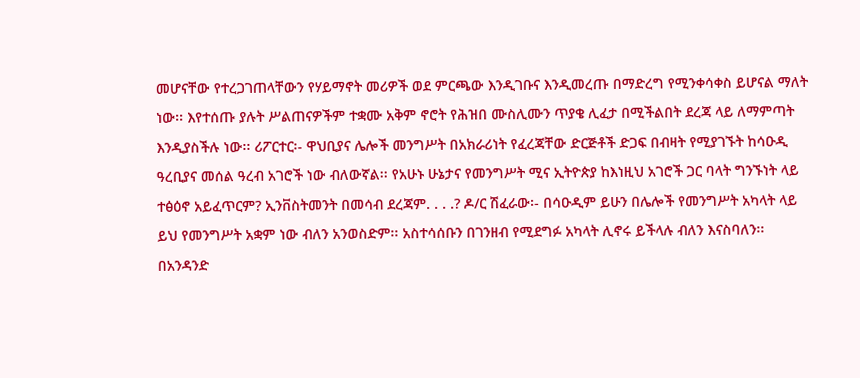መሆናቸው የተረጋገጠላቸውን የሃይማኖት መሪዎች ወደ ምርጫው እንዲገቡና እንዲመረጡ በማድረግ የሚንቀሳቀስ ይሆናል ማለት ነው፡፡ እየተሰጡ ያሉት ሥልጠናዎችም ተቋሙ አቅም ኖሮት የሕዝበ ሙስሊሙን ጥያቄ ሊፈታ በሚችልበት ደረጃ ላይ ለማምጣት እንዲያስችሉ ነው፡፡ ሪፖርተር፡- ዋህቢያና ሌሎች መንግሥት በአክራሪነት የፈረጃቸው ድርጅቶች ድጋፍ በብዛት የሚያገኙት ከሳዑዲ ዓረቢያና መሰል ዓረብ አገሮች ነው ብለውኛል፡፡ የአሁኑ ሁኔታና የመንግሥት ሚና ኢትዮጵያ ከእነዚህ አገሮች ጋር ባላት ግንኙነት ላይ ተፅዕኖ አይፈጥርም? ኢንቨስትመንት በመሳብ ደረጃም. . . .? ዶ/ር ሽፈራው፡- በሳዑዲም ይሁን በሌሎች የመንግሥት አካላት ላይ ይህ የመንግሥት አቋም ነው ብለን አንወስድም፡፡ አስተሳሰቡን በገንዘብ የሚደግፉ አካላት ሊኖሩ ይችላሉ ብለን እናስባለን፡፡ በአንዳንድ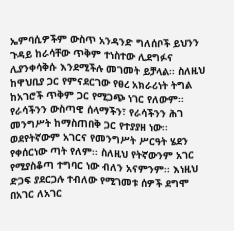ኤምባሲዎችም ውስጥ አንዳንድ ግለሰቦች ይህንን ጉዳይ ከራሳቸው ጥቅም ተነስተው ሊደግፉና ሊያንቀሳቅሱ እንደሚችሉ መገመት ይቻላል፡፡ ስለዚህ ከዋህቢያ ጋር የምናደርገው የፀረ አክራሪነት ትግል ከአገሮች ጥቅም ጋር የሚጋጭ ነገር የለውም፡፡ የራሳችንን ውስጣዊ ሰላማችን፣ የራሳችንን ሕገ መንግሥት ከማስጠበቅ ጋር የተያያዘ ነው፡፡ ወደየትኛውም አገርና የመንግሥት ሥርዓት ሄደን የቀሰርነው ጣት የለም፡፡ ስለዚህ የትኛውንም አገር የሚያስቆጣ ተግባር ነው ብለን አናምንም፡፡ እነዚህ ድጋፍ ያደርጋሉ ተብለው የሚገመቱ ሰዎች ደግሞ በአገር ለአገር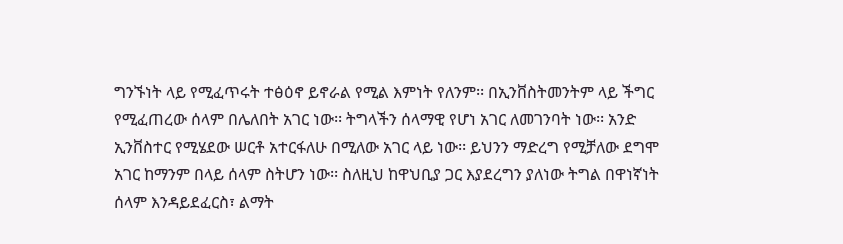ግንኙነት ላይ የሚፈጥሩት ተፅዕኖ ይኖራል የሚል እምነት የለንም፡፡ በኢንቨስትመንትም ላይ ችግር የሚፈጠረው ሰላም በሌለበት አገር ነው፡፡ ትግላችን ሰላማዊ የሆነ አገር ለመገንባት ነው፡፡ አንድ ኢንቨስተር የሚሄደው ሠርቶ አተርፋለሁ በሚለው አገር ላይ ነው፡፡ ይህንን ማድረግ የሚቻለው ደግሞ አገር ከማንም በላይ ሰላም ስትሆን ነው፡፡ ስለዚህ ከዋህቢያ ጋር እያደረግን ያለነው ትግል በዋነኛነት ሰላም እንዳይደፈርስ፣ ልማት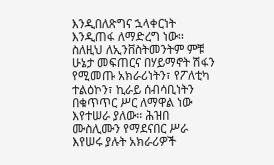እንዲበለጽግና ኋላቀርነት እንዲጠፋ ለማድረግ ነው፡፡ ስለዚህ ለኢንቨስትመንትም ምቹ ሁኔታ መፍጠርና በሃይማኖት ሽፋን የሚመጡ አክራሪነትን፣ የፖለቲካ ተልዕኮን፣ ኪራይ ሰብሳቢነትን በቁጥጥር ሥር ለማዋል ነው እየተሠራ ያለው፡፡ ሕዝበ ሙስሊሙን የማደናበር ሥራ እየሠሩ ያሉት አክራሪዎች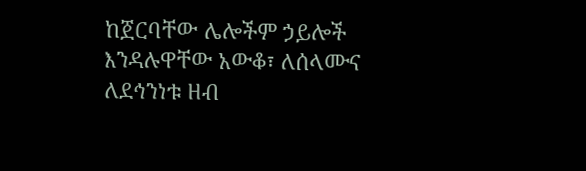ከጀርባቸው ሌሎችም ኃይሎች እንዳሉዋቸው አውቆ፣ ለሰላሙና ለደኅንነቱ ዘብ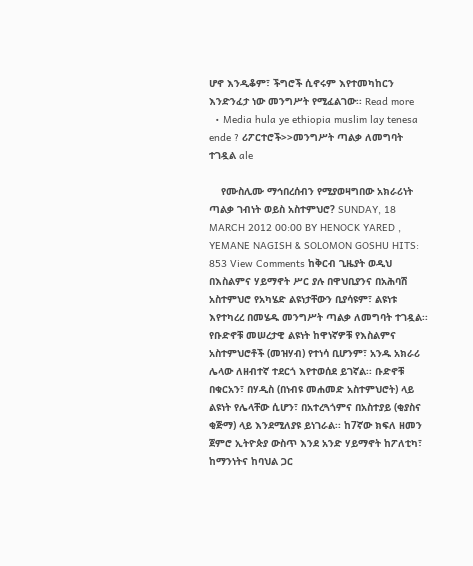ሆኖ እንዲቆም፣ ችግሮች ሲኖሩም እየተመካከርን እንድንፈታ ነው መንግሥት የሚፈልገው፡፡ Read more
  • Media hula ye ethiopia muslim lay tenesa ende ? ሪፖርተሮች>>መንግሥት ጣልቃ ለመግባት ተገዷል ale

    የሙስሊሙ ማኅበረሰብን የሚያወዛግበው አክራሪነት ጣልቃ ገብነት ወይስ አስተምህሮ? SUNDAY, 18 MARCH 2012 00:00 BY HENOCK YARED , YEMANE NAGISH & SOLOMON GOSHU HITS: 853 View Comments ከቅርብ ጊዜያት ወዲህ በእስልምና ሃይማኖት ሥር ያሉ በዋህቢያንና በአሕባሽ አስተምህሮ የአካሄድ ልዩነታቸውን ቢያሳዩም፣ ልዩነቱ እየተካረረ በመሄዱ መንግሥት ጣልቃ ለመግባት ተገዷል፡፡ የቡድኖቹ መሠረታዊ ልዩነት ከዋነኛዎቹ የእስልምና አስተምህሮቶች (መዝሃብ) የተነሳ ቢሆንም፣ አንዱ አክራሪ ሌላው ለዘብተኛ ተደርጎ እየተወሰደ ይገኛል፡፡ ቡድኖቹ በቁርአን፣ በሃዲስ (በነብዩ መሐመድ አስተምህሮት) ላይ ልዩነት የሌላቸው ሲሆን፣ በአተረጓጎምና በአስተያይ (ቂያስና ቂጅማ) ላይ እንደሚለያዩ ይነገራል፡፡ ከ7ኛው ክፍለ ዘመን ጀምሮ ኢትዮጵያ ውስጥ እንደ አንድ ሃይማኖት ከፖለቲካ፣ ከማንነትና ከባህል ጋር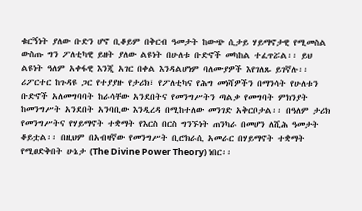ቁርኝነት ያለው ቡድን ሆኖ ቢቆይም በቅርብ ዓመታት ከውጭ ሲታይ ሃይማኖታዊ የሚመስል ውስጡ ግን ፖለቲካዊ ይዘት ያለው ልዩነት በሁለቱ ቡድኖች መካከል ተፈጥሯል፡፡ ይህ ልዩነት ዓለም አቀፋዊ እንጂ አገር በቀል እንዳልሆነም ባለሙያዎች እየገለጹ ይገኛሉ፡፡ ሪፖርተር ከጉዳዩ ጋር የተያያዙ የታሪክ፣ የፖለቲካና የሕግ መነሻዎችን በማንሳት የሁለቱን ቡድኖች አለመግባባት ከራሳቸው አንደበትና የመንግሥትን ጣልቃ የመግባት ምክንያት ከመንግሥት አንደበት አንባቢው እንዲረዳ በሚከተለው መንገድ አቅርቦታል፡፡ በዓለም ታሪክ የመንግሥትና የሃይማኖት ተቋማት የእርስ በርስ ግንኙነት ጠንካራ በመሆን ለሺሕ ዓመታት ቆይቷል፡፡ በዚህም በአብዛኛው የመንግሥት ቢሮክራሲ አመራር በሃይማኖት ተቋማት የሚፀድቅበት ሁኔታ (The Divine Power Theory) ነበር፡፡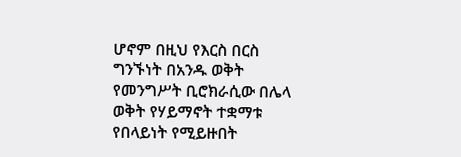ሆኖም በዚህ የእርስ በርስ ግንኙነት በአንዱ ወቅት የመንግሥት ቢሮክራሲው በሌላ ወቅት የሃይማኖት ተቋማቱ የበላይነት የሚይዙበት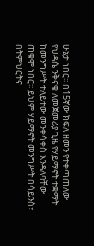ሁኔታ ነበር፡፡ በ15ኛው ክፍለ ዘመን የተቀጣጠለው የህዳሴ ንቅናቄ ለመጀመሪያ ጊዜ የሃይማኖት ተቋማት ከመንግሥት ተለይተው መንቀሳቀስ እንዳለባቸው ጠቁሞ ነበር፡፡ ይህም ሃይማኖት መንግሥት በሳይንስ፣ በትምህርትና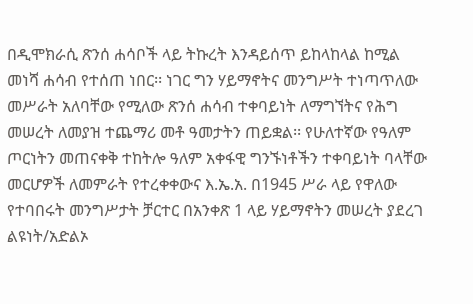በዲሞክራሲ ጽንሰ ሐሳቦች ላይ ትኩረት እንዳይሰጥ ይከላከላል ከሚል መነሻ ሐሳብ የተሰጠ ነበር፡፡ ነገር ግን ሃይማኖትና መንግሥት ተነጣጥለው መሥራት አለባቸው የሚለው ጽንሰ ሐሳብ ተቀባይነት ለማግኘትና የሕግ መሠረት ለመያዝ ተጨማሪ መቶ ዓመታትን ጠይቋል፡፡ የሁለተኛው የዓለም ጦርነትን መጠናቀቅ ተከትሎ ዓለም አቀፋዊ ግንኙነቶችን ተቀባይነት ባላቸው መርሆዎች ለመምራት የተረቀቀውና እ.ኤ.አ. በ1945 ሥራ ላይ የዋለው የተባበሩት መንግሥታት ቻርተር በአንቀጽ 1 ላይ ሃይማኖትን መሠረት ያደረገ ልዩነት/አድልኦ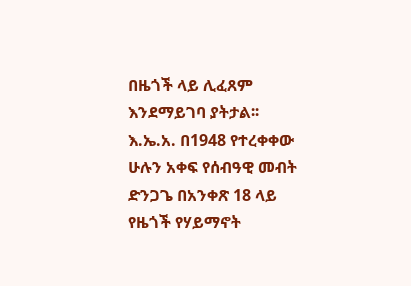በዜጎች ላይ ሊፈጸም እንደማይገባ ያትታል፡፡ እ.ኤ.አ. በ1948 የተረቀቀው ሁሉን አቀፍ የሰብዓዊ መብት ድንጋጌ በአንቀጽ 18 ላይ የዜጎች የሃይማኖት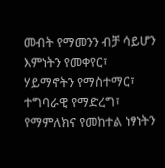መብት የማመንን ብቻ ሳይሆን እምነትን የመቀየር፣ ሃይማኖትን የማስተማር፣ ተግባራዊ የማድረግ፣ የማምለክና የመከተል ነፃነትን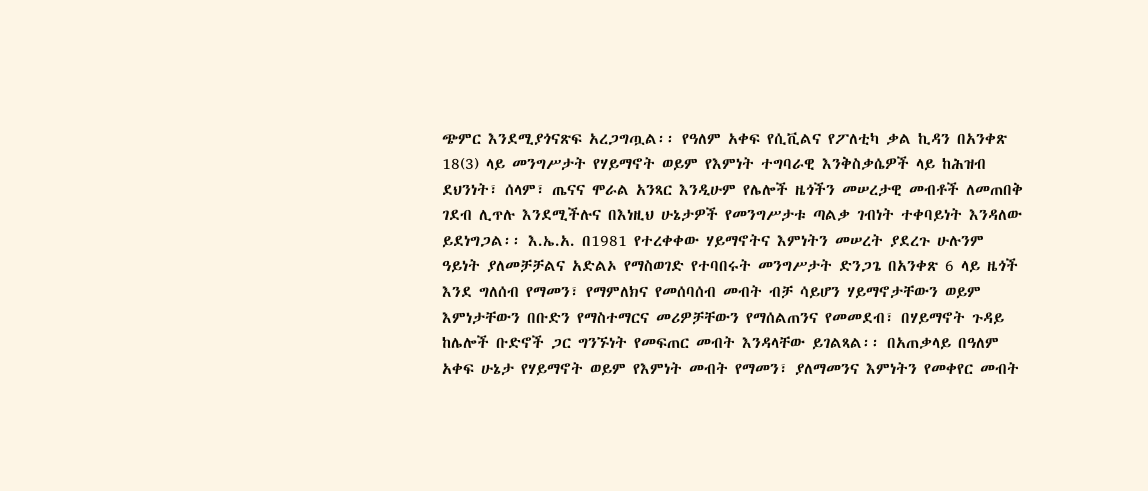ጭምር እንደሚያጎናጽፍ አረጋግጧል፡፡ የዓለም አቀፍ የሲቪልና የፖለቲካ ቃል ኪዳን በአንቀጽ 18(3) ላይ መንግሥታት የሃይማኖት ወይም የእምነት ተግባራዊ እንቅስቃሴዎች ላይ ከሕዝብ ደህንነት፣ ሰላም፣ ጤናና ሞራል አንጻር እንዲሁም የሌሎች ዜጎችን መሠረታዊ መብቶች ለመጠበቅ ገደብ ሊጥሉ እንደሚችሉና በእነዚህ ሁኔታዎች የመንግሥታቱ ጣልቃ ገብነት ተቀባይነት እንዳለው ይደነግጋል፡፡ እ.ኤ.አ. በ1981 የተረቀቀው ሃይማኖትና እምነትን መሠረት ያደረጉ ሁሉንም ዓይነት ያለመቻቻልና አድልኦ የማስወገድ የተባበሩት መንግሥታት ድንጋጌ በአንቀጽ 6 ላይ ዜጎች እንደ ግለሰብ የማመን፣ የማምለክና የመሰባሰብ መብት ብቻ ሳይሆን ሃይማኖታቸውን ወይም እምነታቸውን በቡድን የማስተማርና መሪዎቻቸውን የማሰልጠንና የመመደብ፣ በሃይማኖት ጉዳይ ከሌሎች ቡድኖች ጋር ግንኙነት የመፍጠር መብት እንዳላቸው ይገልጻል፡፡ በአጠቃላይ በዓለም አቀፍ ሁኔታ የሃይማኖት ወይም የእምነት መብት የማመን፣ ያለማመንና እምነትን የመቀየር መብት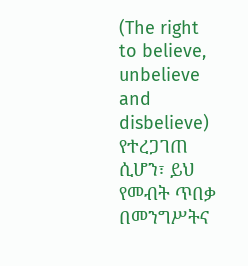(The right to believe, unbelieve and disbelieve) የተረጋገጠ ሲሆን፣ ይህ የመብት ጥበቃ በመንግሥትና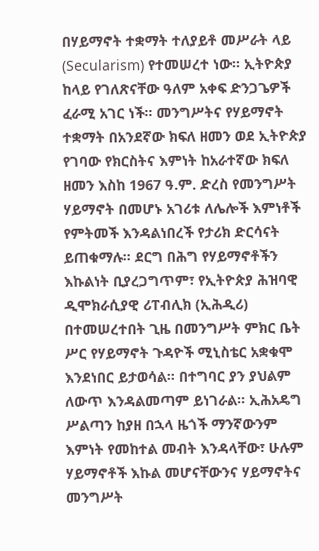በሃይማኖት ተቋማት ተለያይቶ መሥራት ላይ (Secularism) የተመሠረተ ነው፡፡ ኢትዮጵያ ከላይ የገለጽናቸው ዓለም አቀፍ ድንጋጌዎች ፈራሚ አገር ነች፡፡ መንግሥትና የሃይማኖት ተቋማት በአንደኛው ክፍለ ዘመን ወደ ኢትዮጵያ የገባው የክርስትና እምነት ከአራተኛው ክፍለ ዘመን እስከ 1967 ዓ.ም. ድረስ የመንግሥት ሃይማኖት በመሆኑ አገሪቱ ለሌሎች እምነቶች የምትመች እንዳልነበረች የታሪክ ድርሳናት ይጠቁማሉ፡፡ ደርግ በሕግ የሃይማኖቶችን እኩልነት ቢያረጋግጥም፣ የኢትዮጵያ ሕዝባዊ ዲሞክራሲያዊ ሪፐብሊክ (ኢሕዲሪ) በተመሠረተበት ጊዜ በመንግሥት ምክር ቤት ሥር የሃይማኖት ጉዳዮች ሚኒስቴር አቋቁሞ እንደነበር ይታወሳል፡፡ በተግባር ያን ያህልም ለውጥ እንዳልመጣም ይነገራል፡፡ ኢሕአዴግ ሥልጣን ከያዘ በኋላ ዜጎች ማንኛውንም እምነት የመከተል መብት እንዳላቸው፣ ሁሉም ሃይማኖቶች እኩል መሆናቸውንና ሃይማኖትና መንግሥት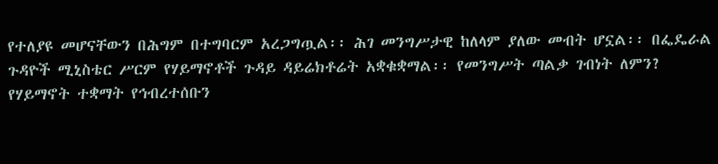የተለያዩ መሆናቸውን በሕግም በተግባርም አረጋግጧል፡፡ ሕገ መንግሥታዊ ከለላም ያለው መብት ሆኗል፡፡ በፌዴራል ጉዳዮች ሚኒስቴር ሥርም የሃይማኖቶች ጉዳይ ዳይሬክቶሬት አቋቁቋማል፡፡ የመንግሥት ጣልቃ ገብነት ለምን? የሃይማኖት ተቋማት የኅብረተሰቡን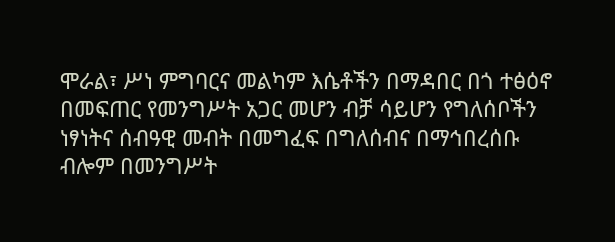ሞራል፣ ሥነ ምግባርና መልካም እሴቶችን በማዳበር በጎ ተፅዕኖ በመፍጠር የመንግሥት አጋር መሆን ብቻ ሳይሆን የግለሰቦችን ነፃነትና ሰብዓዊ መብት በመግፈፍ በግለሰብና በማኅበረሰቡ ብሎም በመንግሥት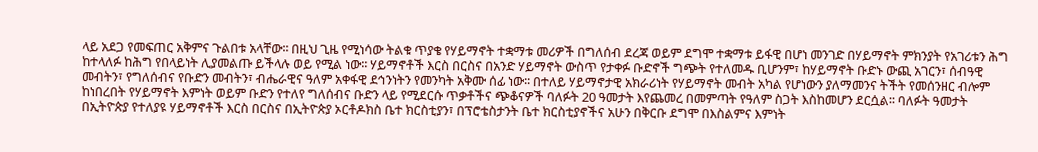ላይ አደጋ የመፍጠር አቅምና ጉልበቱ አላቸው፡፡ በዚህ ጊዜ የሚነሳው ትልቁ ጥያቄ የሃይማኖት ተቋማቱ መሪዎች በግለሰብ ደረጃ ወይም ደግሞ ተቋማቱ ይፋዊ በሆነ መንገድ በሃይማኖት ምክንያት የአገሪቱን ሕግ ከተላለፉ ከሕግ የበላይነት ሊያመልጡ ይችላሉ ወይ የሚል ነው፡፡ ሃይማኖቶች እርስ በርስና በአንድ ሃይማኖት ውስጥ የታቀፉ ቡድኖች ግጭት የተለመዱ ቢሆንም፣ ከሃይማኖት ቡድኑ ውጪ አገርን፣ ሰብዓዊ መብትን፣ የግለሰብና የቡድን መብትን፣ ብሔራዊና ዓለም አቀፋዊ ደኅንነትን የመንካት አቅሙ ሰፊ ነው፡፡ በተለይ ሃይማኖታዊ አክራሪነት የሃይማኖት መብት አካል የሆነውን ያለማመንና ትችት የመሰንዘር ብሎም ከነበረበት የሃይማኖት እምነት ወይም ቡድን የተለየ ግለሰብና ቡድን ላይ የሚደርሱ ጥቃቶችና ጭቆናዎች ባለፉት 20 ዓመታት እየጨመረ በመምጣት የዓለም ስጋት እስከመሆን ደርሷል፡፡ ባለፉት ዓመታት በኢትዮጵያ የተለያዩ ሃይማኖቶች እርስ በርስና በኢትዮጵያ ኦርቶዶክስ ቤተ ክርስቲያን፣ በፕሮቴስታንት ቤተ ክርስቲያኖችና አሁን በቅርቡ ደግሞ በእስልምና እምነት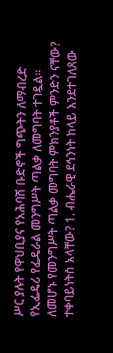ሥር ያሉት የዋህቢያና የአሕባሽ ቡድኖች ግጭትን ለማብረድ የኢፌዴሪ የፌዴራል መንግሥት ጣልቃ ለመግባት ተገዷል፡፡ ለመሆኑ የመንግሥት ጣልቃ መግባት ምክንያቶች ምንድን ናቸው? ተቀባይነትስ አላቸው? 1. ብሔራዊ ደኅንነት ከላይ እንደተገለጸው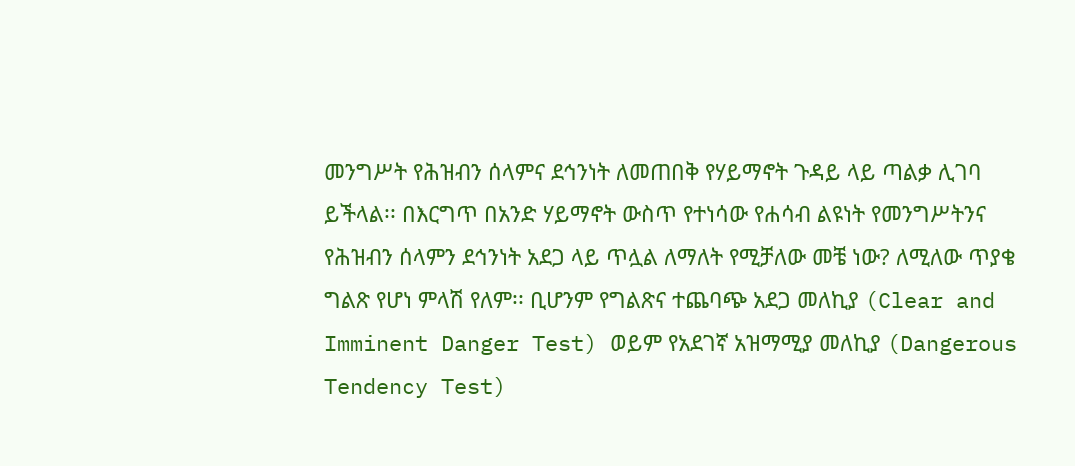መንግሥት የሕዝብን ሰላምና ደኅንነት ለመጠበቅ የሃይማኖት ጉዳይ ላይ ጣልቃ ሊገባ ይችላል፡፡ በእርግጥ በአንድ ሃይማኖት ውስጥ የተነሳው የሐሳብ ልዩነት የመንግሥትንና የሕዝብን ሰላምን ደኅንነት አደጋ ላይ ጥሏል ለማለት የሚቻለው መቼ ነው? ለሚለው ጥያቄ ግልጽ የሆነ ምላሽ የለም፡፡ ቢሆንም የግልጽና ተጨባጭ አደጋ መለኪያ (Clear and Imminent Danger Test) ወይም የአደገኛ አዝማሚያ መለኪያ (Dangerous Tendency Test)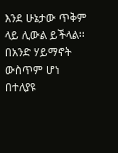እንደ ሁኔታው ጥቅም ላይ ሊውል ይችላል፡፡ በአንድ ሃይማኖት ውስጥም ሆነ በተለያዩ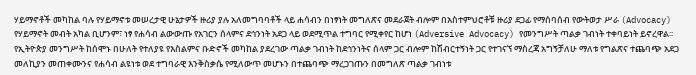ሃይማኖቶች መካከል ባሉ የሃይማኖቱ መሠረታዊ ሁኔታዎች ዙሪያ ያሉ አለመግባባቶች ላይ ሐሳብን በነፃነት መግለጽና መደራጀት ብሎም በአስተምህሮቶቹ ዙሪያ ደጋፊ የማሰባሰብ የውትወታ ሥራ (Advocacy) የሃይማኖት መብት አካል ቢሆንም፣ ነፃ የሐሳብ ልውውጡ የአገርን ሰላምና ደኅንነት አደጋ ላይ ወደሚጥል ተግባር የሚቀየር ከሆነ (Adversive Advocacy) የመንግሥት ጣልቃ ገብነት ተቀባይነት ይኖረዋል፡፡ የኢትዮጵያ መንግሥት ከሰሞኑ በሁለት የተለያዩ የእስልምና ቡድኖች መካከል ያደረገው ጣልቃ ገብነት ከደኅንነትና ሰላም ጋር ብሎም ከሽብርተኝነት ጋር የተገናኘ ማስረጃ አግኝቻለሁ ማለቱ የግልጽና ተጨባጭ አደጋ መለኪያን መጠቀሙንና የሐሳብ ልዩነቱ ወደ ተግባራዊ እንቅስቃሴ የሚለውጥ መሆኑን በተጨባጭ ማረጋገጡን በመግለጽ ጣልቃ ገብነቱ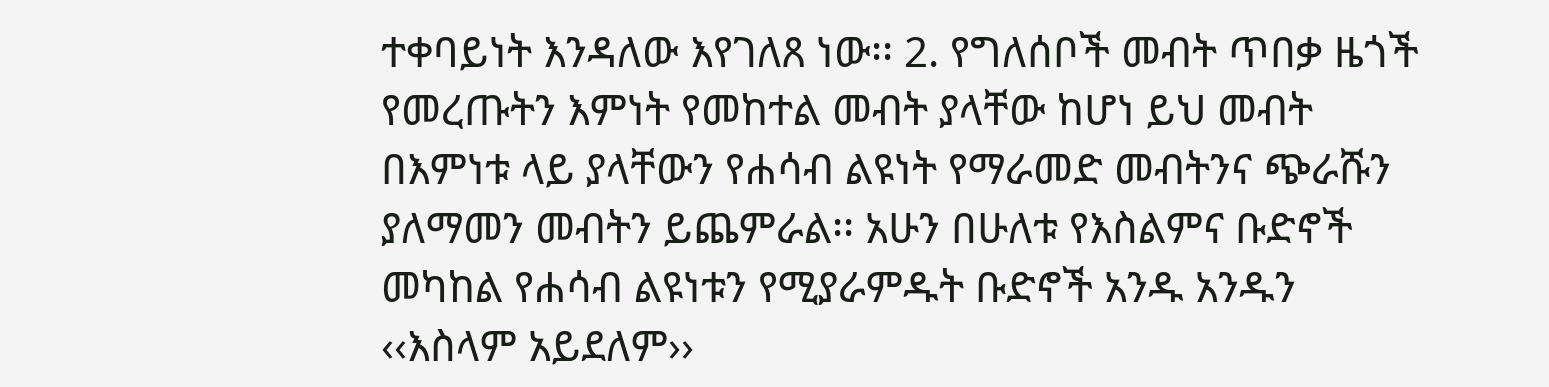ተቀባይነት እንዳለው እየገለጸ ነው፡፡ 2. የግለሰቦች መብት ጥበቃ ዜጎች የመረጡትን እምነት የመከተል መብት ያላቸው ከሆነ ይህ መብት በእምነቱ ላይ ያላቸውን የሐሳብ ልዩነት የማራመድ መብትንና ጭራሹን ያለማመን መብትን ይጨምራል፡፡ አሁን በሁለቱ የእስልምና ቡድኖች መካከል የሐሳብ ልዩነቱን የሚያራምዱት ቡድኖች አንዱ አንዱን ‹‹እስላም አይደለም››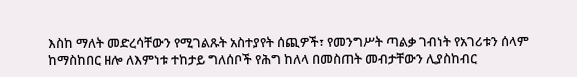እስከ ማለት መድረሳቸውን የሚገልጹት አስተያየት ሰጪዎች፣ የመንግሥት ጣልቃ ገብነት የአገሪቱን ሰላም ከማስከበር ዘሎ ለእምነቱ ተከታይ ግለሰቦች የሕግ ከለላ በመስጠት መብታቸውን ሊያስከብር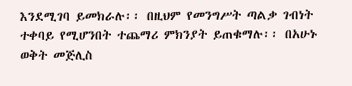እንደሚገባ ይመክራሉ፡፡ በዚህም የመንግሥት ጣልቃ ገብነት ተቀባይ የሚሆንበት ተጨማሪ ምክንያት ይጠቁማሉ፡፡ በአሁኑ ወቅት መጅሊስ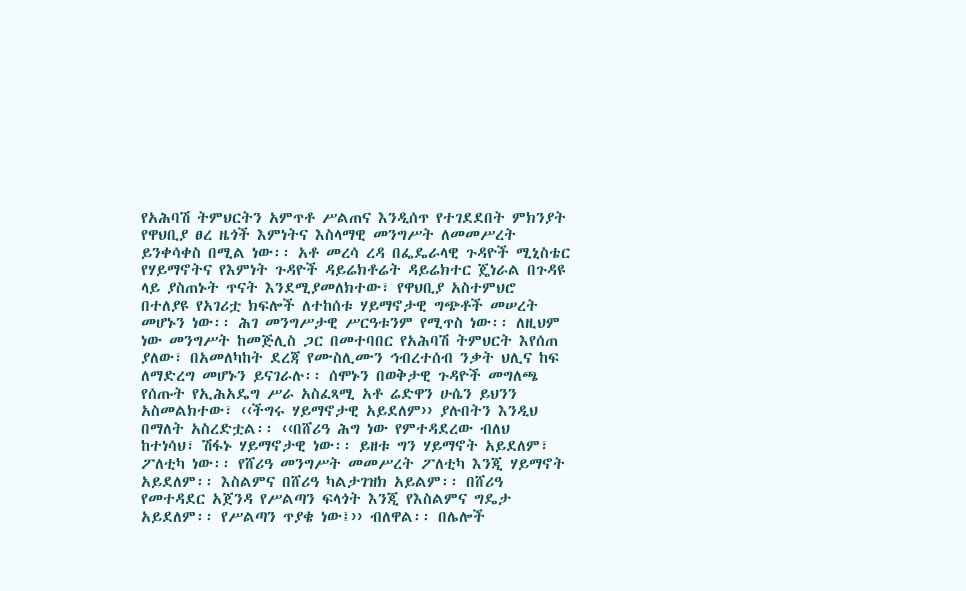የአሕባሽ ትምህርትን አምጥቶ ሥልጠና እንዲሰጥ የተገደደበት ምክንያት የዋህቢያ ፀረ ዜጎች እምነትና እስላማዊ መንግሥት ለመመሥረት ይንቀሳቀስ በሚል ነው፡፡ አቶ መረሳ ረዳ በፌዴራላዊ ጉዳዮች ሚኒስቴር የሃይማኖትና የእምነት ጉዳዮች ዳይሬክቶሬት ዳይሬክተር ጄነራል በጉዳዩ ላይ ያስጠኑት ጥናት እንደሚያመለክተው፣ የዋህቢያ አስተምህሮ በተለያዩ የአገሪቷ ክፍሎች ለተከሰቱ ሃይማኖታዊ ግጭቶች መሠረት መሆኑን ነው፡፡ ሕገ መንግሥታዊ ሥርዓቱንም የሚጥስ ነው፡፡ ለዚህም ነው መንግሥት ከመጅሊስ ጋር በመተባበር የአሕባሽ ትምህርት እየሰጠ ያለው፣ በአመለካከት ደረጃ የሙስሊሙን ኅብረተሰብ ንቃት ህሊና ከፍ ለማድረግ መሆኑን ይናገራሉ፡፡ ሰሞኑን በወቅታዊ ጉዳዮች መግለጫ የሰጡት የኢሕአዴግ ሥራ አስፈጻሚ አቶ ሬድዋን ሁሴን ይህንን አስመልክተው፣ ‹‹ችግሩ ሃይማኖታዊ አይደለም›› ያሉበትን እንዲህ በማለት አስረድቷል፡፡ ‹‹በሸሪዓ ሕግ ነው የምተዳደረው ብለህ ከተነሳህ፣ ሽፋኑ ሃይማኖታዊ ነው፡፡ ይዘቱ ግን ሃይማኖት አይደለም፣ ፖለቲካ ነው፡፡ የሸሪዓ መንግሥት መመሥረት ፖለቲካ እንጂ ሃይማኖት አይደለም፡፡ እስልምና በሸሪዓ ካልታገዝክ አይልም፡፡ በሸሪዓ የመተዳደር አጀንዳ የሥልጣን ፍላጎት እንጂ የእስልምና ግዴታ አይደለም፡፡ የሥልጣን ጥያቄ ነው፤›› ብለዋል፡፡ በሌሎች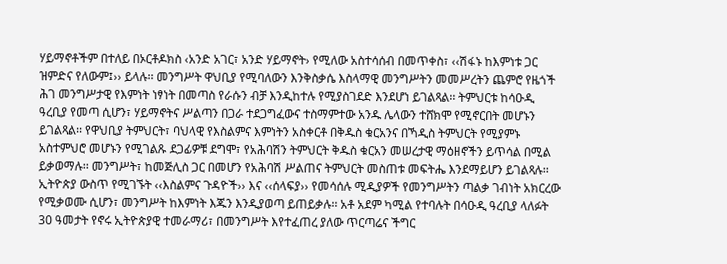ሃይማኖቶችም በተለይ በኦርቶዶክስ ‹አንድ አገር፣ አንድ ሃይማኖት› የሚለው አስተሳሰብ በመጥቀስ፣ ‹‹ሽፋኑ ከእምነቱ ጋር ዝምድና የለውም፤›› ይላሉ፡፡ መንግሥት ዋህቢያ የሚባለውን እንቅስቃሴ እስላማዊ መንግሥትን መመሥረትን ጨምሮ የዜጎች ሕገ መንግሥታዊ የእምነት ነፃነት በመጣስ የራሱን ብቻ እንዲከተሉ የሚያስገደድ እንደሆነ ይገልጻል፡፡ ትምህርቱ ከሳዑዲ ዓረቢያ የመጣ ሲሆን፣ ሃይማኖትና ሥልጣን በጋራ ተደጋግፈውና ተስማምተው አንዱ ሌላውን ተሸክሞ የሚኖርበት መሆኑን ይገልጻል፡፡ የዋህቢያ ትምህርት፣ ባህላዊ የእስልምና እምነትን አስቀርቶ በቅዱስ ቁርአንና በኻዲስ ትምህርት የሚያምኑ አስተምህሮ መሆኑን የሚገልጹ ደጋፊዎቹ ደግሞ፣ የአሕባሽን ትምህርት ቅዱስ ቁርአን መሠረታዊ ማዕዘኖችን ይጥሳል በሚል ይቃወማሉ፡፡ መንግሥት፣ ከመጅሊስ ጋር በመሆን የአሕባሽ ሥልጠና ትምህርት መስጠቱ መፍትሔ እንደማይሆን ይገልጻሉ፡፡ ኢትዮጵያ ውስጥ የሚገኙት ‹‹እስልምና ጉዳዮች›› እና ‹‹ሰላፍያ›› የመሳሰሉ ሚዲያዎች የመንግሥትን ጣልቃ ገብነት አክርረው የሚቃወሙ ሲሆን፣ መንግሥት ከእምነት እጁን እንዲያወጣ ይጠይቃሉ፡፡ አቶ አደም ካሚል የተባሉት በሳዑዲ ዓረቢያ ላለፉት 30 ዓመታት የኖሩ ኢትዮጵያዊ ተመራማሪ፣ በመንግሥት እየተፈጠረ ያለው ጥርጣሬና ችግር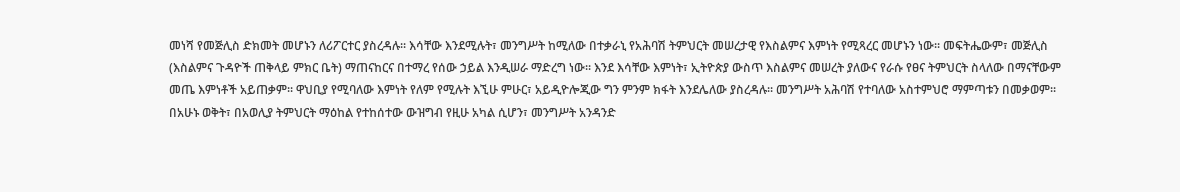መነሻ የመጅሊስ ድክመት መሆኑን ለሪፖርተር ያስረዳሉ፡፡ እሳቸው እንደሚሉት፣ መንግሥት ከሚለው በተቃራኒ የአሕባሽ ትምህርት መሠረታዊ የእስልምና እምነት የሚጻረር መሆኑን ነው፡፡ መፍትሔውም፣ መጅሊስ (እስልምና ጉዳዮች ጠቅላይ ምክር ቤት) ማጠናከርና በተማረ የሰው ኃይል እንዲሠራ ማድረግ ነው፡፡ እንደ እሳቸው እምነት፣ ኢትዮጵያ ውስጥ እስልምና መሠረት ያለውና የራሱ የፀና ትምህርት ስላለው በማናቸውም መጤ እምነቶች አይጠቃም፡፡ ዋህቢያ የሚባለው እምነት የለም የሚሉት እኚሁ ምሁር፣ አይዲዮሎጂው ግን ምንም ክፋት እንደሌለው ያስረዳሉ፡፡ መንግሥት አሕባሽ የተባለው አስተምህሮ ማምጣቱን በመቃወም፡፡ በአሁኑ ወቅት፣ በአወሊያ ትምህርት ማዕከል የተከሰተው ውዝግብ የዚሁ አካል ሲሆን፣ መንግሥት አንዳንድ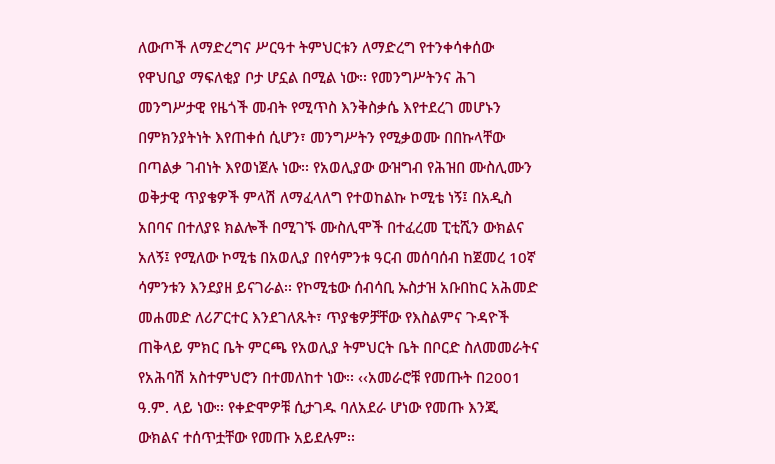ለውጦች ለማድረግና ሥርዓተ ትምህርቱን ለማድረግ የተንቀሳቀሰው የዋህቢያ ማፍለቂያ ቦታ ሆኗል በሚል ነው፡፡ የመንግሥትንና ሕገ መንግሥታዊ የዜጎች መብት የሚጥስ እንቅስቃሴ እየተደረገ መሆኑን በምክንያትነት እየጠቀሰ ሲሆን፣ መንግሥትን የሚቃወሙ በበኩላቸው በጣልቃ ገብነት እየወነጀሉ ነው፡፡ የአወሊያው ውዝግብ የሕዝበ ሙስሊሙን ወቅታዊ ጥያቄዎች ምላሽ ለማፈላለግ የተወከልኩ ኮሚቴ ነኝ፤ በአዲስ አበባና በተለያዩ ክልሎች በሚገኙ ሙስሊሞች በተፈረመ ፒቲሺን ውክልና አለኝ፤ የሚለው ኮሚቴ በአወሊያ በየሳምንቱ ዓርብ መሰባሰብ ከጀመረ 10ኛ ሳምንቱን እንደያዘ ይናገራል፡፡ የኮሚቴው ሰብሳቢ ኡስታዝ አቡበከር አሕመድ መሐመድ ለሪፖርተር እንደገለጹት፣ ጥያቄዎቻቸው የእስልምና ጉዳዮች ጠቅላይ ምክር ቤት ምርጫ የአወሊያ ትምህርት ቤት በቦርድ ስለመመራትና የአሕባሽ አስተምህሮን በተመለከተ ነው፡፡ ‹‹አመራሮቹ የመጡት በ2001 ዓ.ም. ላይ ነው፡፡ የቀድሞዎቹ ሲታገዱ ባለአደራ ሆነው የመጡ እንጂ ውክልና ተሰጥቷቸው የመጡ አይደሉም፡፡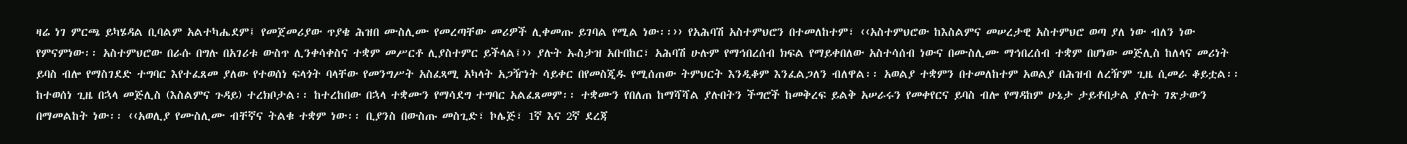ዛሬ ነገ ምርጫ ይካሄዳል ቢባልም አልተካሔደም፤ የመጀመሪያው ጥያቄ ሕዝበ ሙስሊሙ የመረጣቸው መሪዎች ሊቀመጡ ይገባል የሚል ነው፡፡›› የአሕባሽ አስተምህሮን በተመለከተም፣ ‹‹አስተምህሮው ከእስልምና መሠረታዊ አስተምህሮ ወጣ ያለ ነው ብለን ነው የምናምነው፡፡ አስተምህሮው በራሱ በግሉ በአገሪቱ ውስጥ ሊንቀሳቀስና ተቋም መሥርቶ ሊያስተምር ይችላል፤›› ያሉት ኡስታዝ አቡበከር፣ አሕባሽ ሁሉም የማኅበረሰብ ክፍል የማይቀበለው አስተሳሰብ ነውና በሙስሊሙ ማኅበረሰብ ተቋም በሆነው መጅሊስ ከለላና መሪነት ይባስ ብሎ የማስገደድ ተግባር እየተፈጸመ ያለው የተወሰነ ፍላጎት ባላቸው የመንግሥት አስፈጻሚ አካላት አጋዥነት ሳይቀር በየመስጂዱ የሚሰጠው ትምህርት እንዲቆም እንፈልጋለን ብለዋል፡፡ አወልያ ተቋምን በተመለከተም አወልያ በሕዝብ ለረዥም ጊዜ ሲመራ ቆይቷል፡፡ ከተወሰነ ጊዜ በኋላ መጅሊስ (እስልምና ጉዳይ) ተረክቦታል፡፡ ከተረከበው በኋላ ተቋሙን የማሳደግ ተግባር አልፈጸመም፡፡ ተቋሙን የበለጠ ከማሻሻል ያሉበትን ችግሮች ከመቅረፍ ይልቅ አሠራሩን የመቀየርና ይባስ ብሎ የማዳከም ሁኔታ ታይቶበታል ያሉት ገጽታውን በማመልከት ነው፡፡ ‹‹አወሊያ የሙስሊሙ ብቸኛና ትልቁ ተቋም ነው፡፡ ቢያንስ በውስጡ መስጊድ፣ ኮሌጅ፣ 1ኛ እና 2ኛ ደረጃ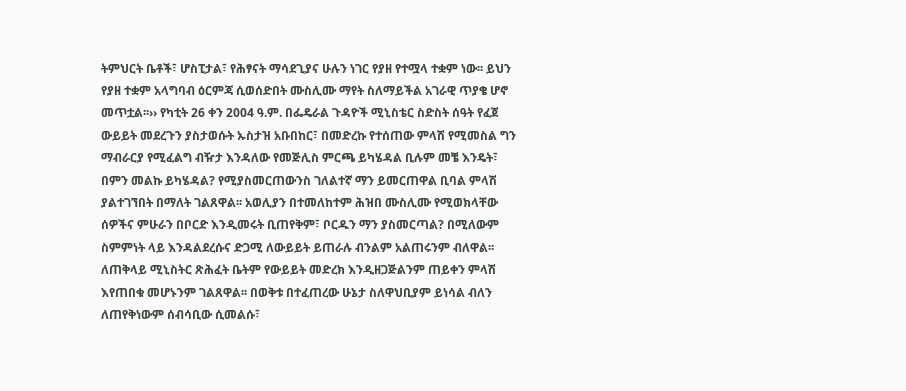ትምህርት ቤቶች፣ ሆስፒታል፣ የሕፃናት ማሳደጊያና ሁሉን ነገር የያዘ የተሟላ ተቋም ነው፡፡ ይህን የያዘ ተቋም አላግባብ ዕርምጃ ሲወሰድበት ሙስሊሙ ማየት ስለማይችል አገራዊ ጥያቄ ሆኖ መጥቷል፡፡›› የካቲት 26 ቀን 2004 ዓ.ም. በፌዴራል ጉዳዮች ሚኒስቴር ስድስት ሰዓት የፈጀ ውይይት መደረጉን ያስታወሱት ኡስታዝ አቡበከር፣ በመድረኩ የተሰጠው ምላሽ የሚመስል ግን ማብራርያ የሚፈልግ ብዥታ እንዳለው የመጅሊስ ምርጫ ይካሄዳል ቢሉም መቼ እንዴት፣ በምን መልኩ ይካሄዳል? የሚያስመርጠውንስ ገለልተኛ ማን ይመርጠዋል ቢባል ምላሽ ያልተገኘበት በማለት ገልጸዋል፡፡ አወሊያን በተመለከተም ሕዝበ ሙስሊሙ የሚወክላቸው ሰዎችና ምሁራን በቦርድ እንዲመሩት ቢጠየቅም፣ ቦርዱን ማን ያስመርጣል? በሚለውም ስምምነት ላይ እንዳልደረሱና ድጋሚ ለውይይት ይጠራሉ ብንልም አልጠሩንም ብለዋል፡፡ ለጠቅላይ ሚኒስትር ጽሕፈት ቤትም የውይይት መድረክ እንዲዘጋጅልንም ጠይቀን ምላሽ እየጠበቁ መሆኑንም ገልጸዋል፡፡ በወቅቱ በተፈጠረው ሁኔታ ስለዋህቢያም ይነሳል ብለን ለጠየቅነውም ሰብሳቢው ሲመልሱ፣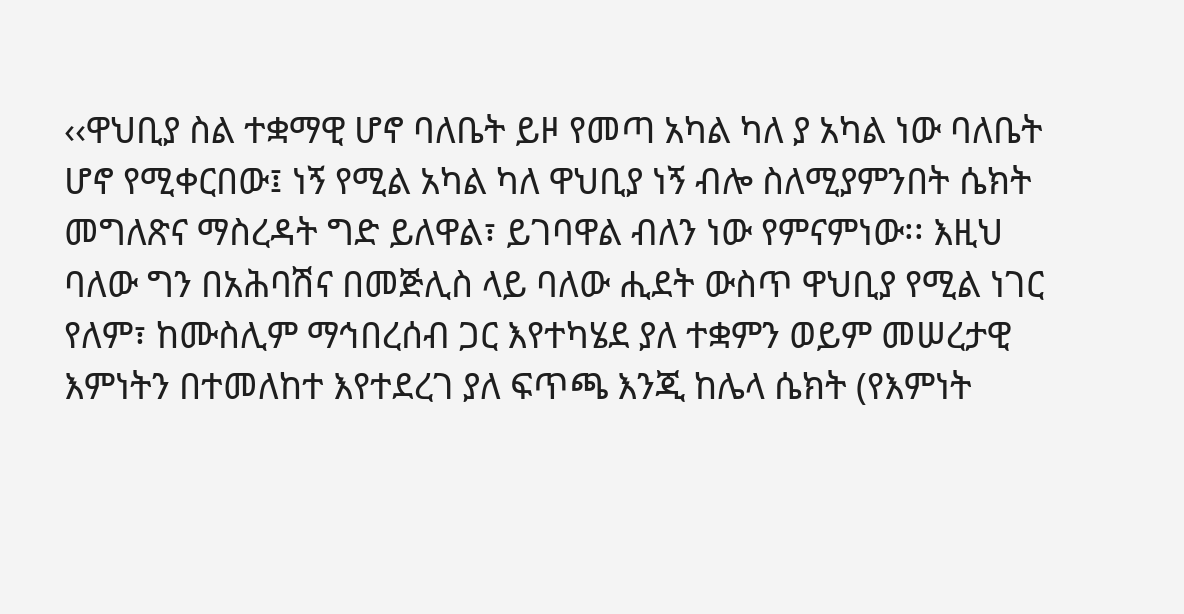‹‹ዋህቢያ ስል ተቋማዊ ሆኖ ባለቤት ይዞ የመጣ አካል ካለ ያ አካል ነው ባለቤት ሆኖ የሚቀርበው፤ ነኝ የሚል አካል ካለ ዋህቢያ ነኝ ብሎ ስለሚያምንበት ሴክት መግለጽና ማስረዳት ግድ ይለዋል፣ ይገባዋል ብለን ነው የምናምነው፡፡ እዚህ ባለው ግን በአሕባሽና በመጅሊስ ላይ ባለው ሒደት ውስጥ ዋህቢያ የሚል ነገር የለም፣ ከሙስሊም ማኅበረሰብ ጋር እየተካሄደ ያለ ተቋምን ወይም መሠረታዊ እምነትን በተመለከተ እየተደረገ ያለ ፍጥጫ እንጂ ከሌላ ሴክት (የእምነት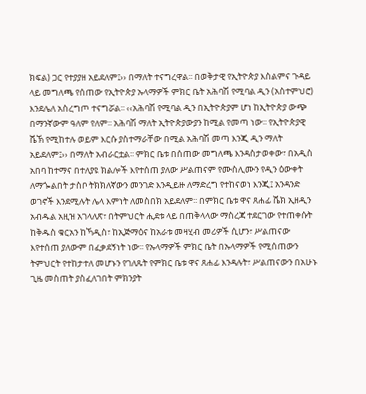ክፍል) ጋር የተያያዘ አይደለም፤›› በማለት ተናግረዋል፡፡ በወቅታዊ የኢትዮጵያ እስልምና ጉዳይ ላይ መግለጫ የሰጠው የኢትዮጵያ ኡላማዎች ምክር ቤት አሕባሽ የሚባል ዲን (አስተምህሮ) እንደሌለ አስረግጦ ተናግሯል፡፡ ‹‹አሕባሽ የሚባል ዲን በኢትዮጵያም ሆነ ከኢትዮጵያ ውጭ በማንኛውም ዓለም የለም፡፡ አሕባሽ ማለት ኢትዮጵያውያን ከሚል የመጣ ነው፡፡ የኢትዮጵያዊ ሼኽ የሚከተሉ ወይም እርሱ ያስተማራቸው በሚል አሕባሽ መጣ እንጂ ዲን ማለት አይደለም፤›› በማለት አብራርቷል፡፡ ምክር ቤቱ በሰጠው መግለጫ እንዳስታወቀው፣ በአዲስ አበባ ከተማና በተለያዩ ክልሎች እየተሰጠ ያለው ሥልጠናም የሙስሊሙን የዲን ዕውቀት ለማጐልበት ታስቦ ትክክለኛውን መንገድ እንዲይዙ ለማድረግ የተከናወነ እንጂ፤ አንዳንድ ወገኖች እንደሚሉት ሌላ እምነት ለመስበክ አይደለም፡፡ በምክር ቤቱ ዋና ጸሐፊ ሼክ ኢዘዲን አብዱል አዚዝ አገላለጽ፣ በትምህርት ሒደቱ ላይ በጠቅላላው ማስረጃ ተደርገው የተጠቀሱት ከቅዱስ ቁርአን ከኻዲስ፣ ከኢጅማዕና ከአራቱ መዛሂብ መሪዎች ሲሆን፣ ሥልጠናው እየተሰጠ ያለውም በፈቃደኝነት ነው፡፡ የኡላማዎች ምክር ቤት በኡላማዎች የሚሰጠውን ትምህርት የተከታተለ መሆኑን የገለጹት የምክር ቤቱ ዋና ጸሐፊ እንዳሉት፣ ሥልጠናውን በአሁኑ ጊዜ መስጠት ያስፈለገበት ምክንያት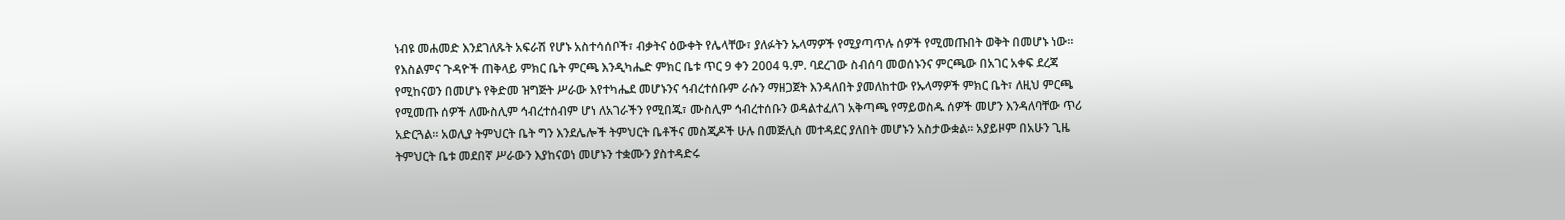ነብዩ መሐመድ እንደገለጹት አፍራሽ የሆኑ አስተሳሰቦች፣ ብቃትና ዕውቀት የሌላቸው፣ ያለፉትን ኡላማዎች የሚያጣጥሉ ሰዎች የሚመጡበት ወቅት በመሆኑ ነው፡፡ የእስልምና ጉዳዮች ጠቅላይ ምክር ቤት ምርጫ እንዲካሔድ ምክር ቤቱ ጥር 9 ቀን 2004 ዓ.ም. ባደረገው ስብሰባ መወሰኑንና ምርጫው በአገር አቀፍ ደረጃ የሚከናወን በመሆኑ የቅድመ ዝግጅት ሥራው እየተካሔደ መሆኑንና ኅብረተሰቡም ራሱን ማዘጋጀት እንዳለበት ያመለከተው የኡላማዎች ምክር ቤት፣ ለዚህ ምርጫ የሚመጡ ሰዎች ለሙስሊም ኅብረተሰብም ሆነ ለአገራችን የሚበጁ፣ ሙስሊም ኅብረተሰቡን ወዳልተፈለገ አቅጣጫ የማይወስዱ ሰዎች መሆን እንዳለባቸው ጥሪ አድርጓል፡፡ አወሊያ ትምህርት ቤት ግን እንደሌሎች ትምህርት ቤቶችና መስጂዶች ሁሉ በመጅሊስ መተዳደር ያለበት መሆኑን አስታውቋል፡፡ አያይዞም በአሁን ጊዜ ትምህርት ቤቱ መደበኛ ሥራውን እያከናወነ መሆኑን ተቋሙን ያስተዳድሩ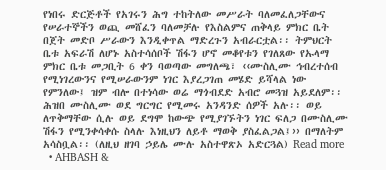የነበሩ ድርጅቶች የአገሩን ሕግ ተከትለው መሥራት ባለመፈለጋቸውና የሠራተኞችን ወጪ መሸፈን ባለመቻሉ የእስልምና ጠቅላይ ምክር ቤት በጀት መድቦ ሥራውን እንዲቀጥል ማድረጉን አብራርቷል፡፡ ትምህርት ቤቱ አፍራሽ ለሆኑ አስተሳሰቦች ሽፋን ሆኖ መቆየቱን የገለጸው የኡላማ ምክር ቤቱ መጋቢት 6 ቀን ባወጣው መግለጫ፣ ‹‹ሙስሊሙ ኅብረተሰብ የሚነገረውንና የሚሠራውንም ነገር እያረጋገጠ መሄድ ይሻላል ነው የምንለው፤ ዝም ብሎ በተነሳው ወሬ ማጎብደድ አብሮ መጓዝ አይደለም፡፡ ሕዝበ ሙስሊሙ ወደ ግርግር የሚመሩ አንዳንድ ሰዎች አሉ፡፡ ወይ ለጥቅማቸው ሲሉ ወይ ደግሞ ከውጭ የሚያገኙትን ነገር ፍለጋ በሙስሊሙ ሽፋን የሚንቀሳቀሱ ስላሉ እነዚህን ለይቶ ማወቅ ያስፈልጋል፤›› በማለትም አሳስቧል፡፡ (ለዚህ ዘገባ ኃይሌ ሙሉ አስተዋጽኦ አድርጓል) Read more
  • AHBASH &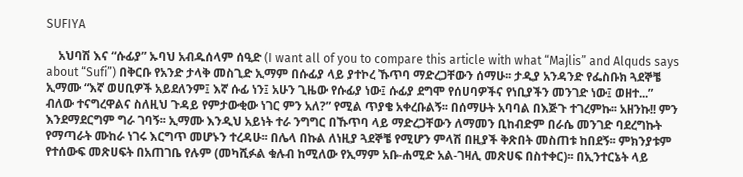SUFIYA

    አህባሽ እና “ሱፊያ” ኡባህ አብዱሰላም ሰዒድ (I want all of you to compare this article with what “Majlis” and Alquds says about “Sufi”) በቅርቡ የአንድ ታላቅ መስጊድ ኢማም በሱፊያ ላይ ያተኮረ ኹጥባ ማድረጋቸውን ሰማሁ፡፡ ታዲያ አንዳንድ የፌስቡክ ጓደኞቼ ኢማሙ “እኛ ወሀቢዎች አይደለንም፤ እኛ ሱፊ ነን፤ አሁን ጊዜው የሱፊያ ነው፤ ሱፊያ ደግሞ የሰሀባዎችና የነቢያችን መንገድ ነው፤ ወዘተ...” ብለው ተናግረዋልና ስለዚህ ጉዳይ የምታውቂው ነገር ምን አለ?” የሚል ጥያቄ አቀረቡልኝ፡፡ በሰማሁት አባባል በእጅጉ ተገረምኩ፡፡ አዘንኩ!! ምን እንደማደርግም ግራ ገባኝ፡፡ ኢማሙ እንዲህ አይነት ተራ ንግግር በኹጥባ ላይ ማድረጋቸውን ለማመን ቢከብድም በራሴ መንገድ ባደረግኩት የማጣራት ሙከራ ነገሩ እርግጥ መሆኑን ተረዳሁ፡፡ በሌላ በኩል ለነዚያ ጓደኞቼ የሚሆን ምላሽ በዚያች ቅጽበት መስጠቱ ከበደኝ፡፡ ምክንያቱም የተሰውፍ መጽሀፍት በአጠገቤ የሉም (መካሺፉል ቁሉብ ከሚለው የኢማም አቡ-ሐሚድ አል-ገዛሊ መጽሀፍ በስተቀር)፡፡ በኢንተርኔት ላይ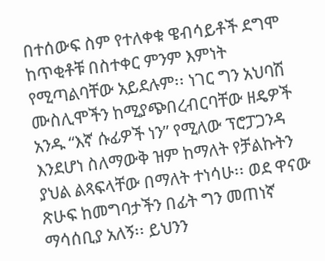በተሰውፍ ስም የተለቀቁ ዌብሳይቶች ደግሞ ከጥቂቶቹ በስተቀር ምንም እምነት የሚጣልባቸው አይደሉም፡፡ ነገር ግን አህባሽ ሙስሊሞችን ከሚያጭበረብርባቸው ዘዴዎች አንዱ “እኛ ሱፊዎች ነን” የሚለው ፕሮፓጋንዳ እንደሆነ ስለማውቅ ዝም ከማለት የቻልኩትን ያህል ልጻፍላቸው በማለት ተነሳሁ፡፡ ወደ ዋናው ጽሁፍ ከመግባታችን በፊት ግን መጠነኛ ማሳሰቢያ አለኝ፡፡ ይህንን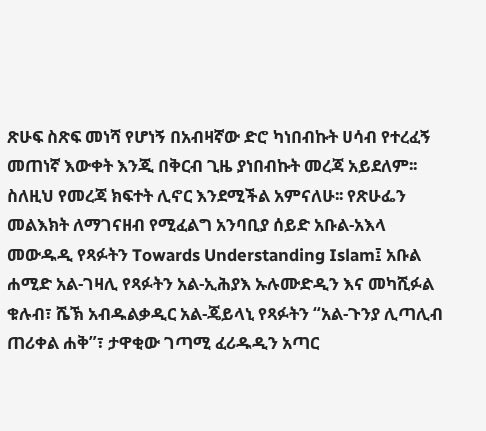ጽሁፍ ስጽፍ መነሻ የሆነኝ በአብዛኛው ድሮ ካነበብኩት ሀሳብ የተረፈኝ መጠነኛ እውቀት እንጂ በቅርብ ጊዜ ያነበብኩት መረጃ አይደለም፡፡ ስለዚህ የመረጃ ክፍተት ሊኖር እንደሚችል አምናለሁ፡፡ የጽሁፌን መልእክት ለማገናዘብ የሚፈልግ አንባቢያ ሰይድ አቡል-አእላ መውዱዲ የጻፉትን Towards Understanding Islam፤ አቡል ሐሚድ አል-ገዛሊ የጻፉትን አል-ኢሕያእ ኡሉሙድዲን እና መካሺፉል ቁሉብ፣ ሼኽ አብዱልቃዲር አል-ጄይላኒ የጻፉትን “አል-ጉንያ ሊጣሊብ ጠሪቀል ሐቅ”፣ ታዋቂው ገጣሚ ፈሪዱዲን አጣር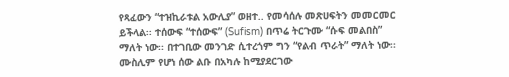የጻፈውን “ተዝኪራቱል አውሊያ” ወዘተ.. የመሳሰሉ መጽሀፍትን መመርመር ይችላል፡፡ ተሰውፍ “ተሰውፍ” (Sufism) በጥሬ ትርጉሙ “ሱፍ መልበስ” ማለት ነው፡፡ በተገቢው መንገድ ሲተረጎም ግን “የልብ ጥራት” ማለት ነው፡፡ ሙስሊም የሆነ ሰው ልቡ በአካሉ ከሚያደርገው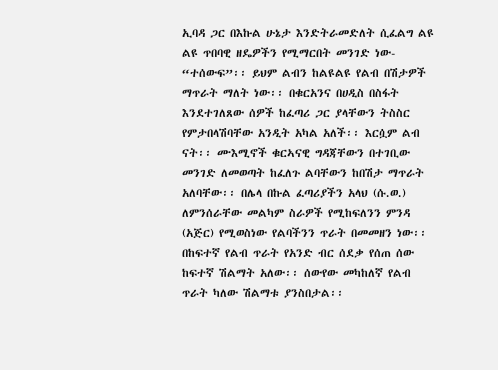ኢባዳ ጋር በእኩል ሁኔታ እንድትራመድለት ሲፈልግ ልዩ ልዩ ጥበባዊ ዘዴዎችን የሚማርበት መንገድ ነው- “ተሰውፍ”፡፡ ይህም ልብን ከልዩልዩ የልብ በሽታዎች ማጥራት ማለት ነው፡፡ በቁርአንና በሀዲስ በስፋት እንደተገለጸው ሰዎች ከፈጣሪ ጋር ያላቸውን ትስስር የምታበላሽባቸው አንዲት አካል አለች፡፡ እርሷም ልብ ናት፡፡ ሙእሚኖች ቁርኣናዊ ግዳጃቸውን በተገቢው መንገድ ለመወጣት ከፈለጉ ልባቸውን ከበሽታ ማጥራት አለባቸው፡፡ በሌላ በኩል ፈጣሪያችን አላህ (ሱ.ወ.) ለምንሰራቸው መልካም ስራዎች የሚከፍለንን ምንዳ (አጅር) የሚወስነው የልባችንን ጥራት በመመዘን ነው፡፡ በከፍተኛ የልብ ጥራት የአንድ ብር ሰደቃ የሰጠ ሰው ከፍተኛ ሽልማት አለው፡፡ ሰውየው መካከለኛ የልብ ጥራት ካለው ሽልማቱ ያንስበታል፡፡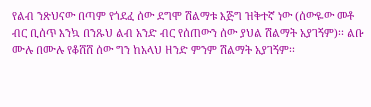የልብ ንጽህናው በጣም የጎደፈ ሰው ደግሞ ሽልማቱ እጅግ ዝቅተኛ ነው (ሰውዬው መቶ ብር ቢሰጥ እንኳ በንጹህ ልብ አንድ ብር የሰጠውን ሰው ያህል ሽልማት አያገኝም)፡፡ ልቡ ሙሉ በሙሉ የቆሸሸ ሰው ግን ከአላህ ዘንድ ምንም ሽልማት አያገኝም፡፡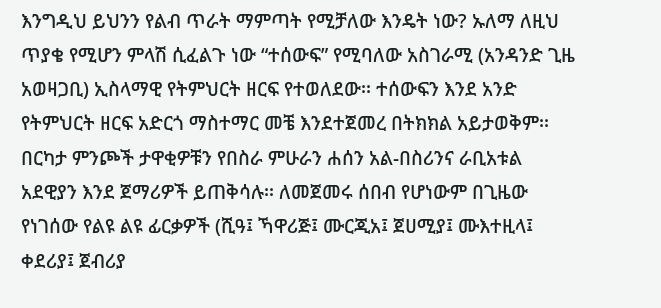እንግዲህ ይህንን የልብ ጥራት ማምጣት የሚቻለው እንዴት ነው? ኡለማ ለዚህ ጥያቄ የሚሆን ምላሽ ሲፈልጉ ነው “ተሰውፍ” የሚባለው አስገራሚ (አንዳንድ ጊዜ አወዛጋቢ) ኢስላማዊ የትምህርት ዘርፍ የተወለደው፡፡ ተሰውፍን እንደ አንድ የትምህርት ዘርፍ አድርጎ ማስተማር መቼ እንደተጀመረ በትክክል አይታወቅም፡፡ በርካታ ምንጮች ታዋቂዎቹን የበስራ ምሁራን ሐሰን አል-በስሪንና ራቢአቱል አደዊያን እንደ ጀማሪዎች ይጠቅሳሉ፡፡ ለመጀመሩ ሰበብ የሆነውም በጊዜው የነገሰው የልዩ ልዩ ፊርቃዎች (ሺዓ፤ ኻዋሪጅ፤ ሙርጂአ፤ ጀሀሚያ፤ ሙእተዚላ፤ ቀደሪያ፤ ጀብሪያ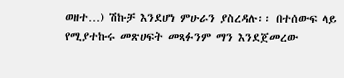ወዘተ…) ሽኩቻ እንደሆነ ምሁራን ያስረዳሉ፡፡ በተሰውፍ ላይ የሚያተኩሩ መጽሀፍት መጻፉንም ማን እንደጀመረው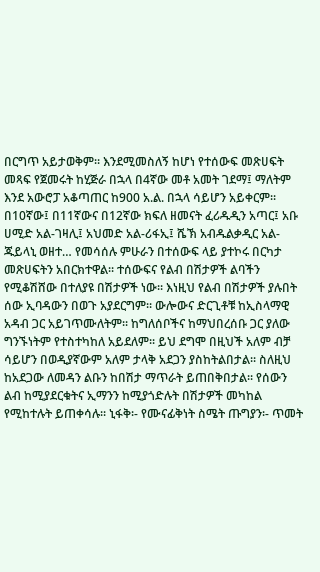በርግጥ አይታወቅም፡፡ እንደሚመስለኝ ከሆነ የተሰውፍ መጽሀፍት መጻፍ የጀመሩት ከሂጅራ በኋላ በ4ኛው መቶ አመት ገደማ፤ ማለትም እንደ አውሮፓ አቆጣጠር ከ900 አ.ል. በኋላ ሳይሆን አይቀርም፡፡ በ10ኛው፤ በ11ኛውና በ12ኛው ክፍለ ዘመናት ፈሪዱዲን አጣር፤ አቡ ሀሚድ አል-ገዛሊ፤ አህመድ አል-ሪፋኢ፤ ሼኽ አብዱልቃዲር አል-ጁይላኒ ወዘተ… የመሳሰሉ ምሁራን በተሰውፍ ላይ ያተኮሩ በርካታ መጽሀፍትን አበርክተዋል፡፡ ተሰውፍና የልብ በሽታዎች ልባችን የሚቆሽሸው በተለያዩ በሽታዎች ነው፡፡ እነዚህ የልብ በሽታዎች ያሉበት ሰው ኢባዳውን በወጉ አያደርግም፡፡ ውሎውና ድርጊቶቹ ከኢስላማዊ አዳብ ጋር አይገጥሙለትም፡፡ ከግለሰቦችና ከማህበረሰቡ ጋር ያለው ግንኙነትም የተስተካከለ አይደለም፡፡ ይህ ደግሞ በዚህች አለም ብቻ ሳይሆን በወዲያኛውም አለም ታላቅ አደጋን ያስከትልበታል፡፡ ስለዚህ ከአደጋው ለመዳን ልቡን ከበሽታ ማጥራት ይጠበቅበታል፡፡ የሰውን ልብ ከሚያደርቁትና ኢማንን ከሚያጎድሉት በሽታዎች መካከል የሚከተሉት ይጠቀሳሉ፡፡ ኒፋቅ፡- የሙናፊቅነት ስሜት ጡግያን፡- ጥመት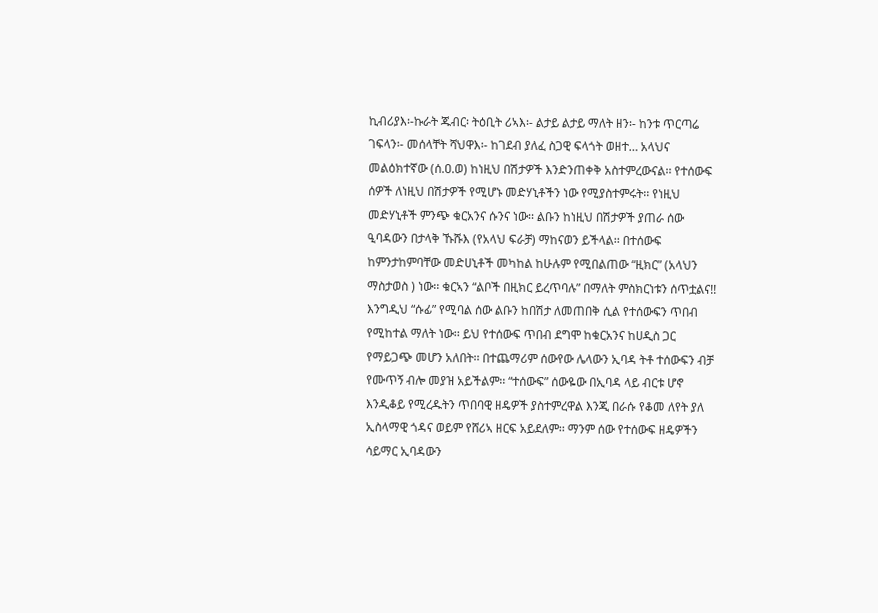ኪብሪያእ፡-ኩራት ጁብር፡ ትዕቢት ሪኣእ፡- ልታይ ልታይ ማለት ዘን፡- ከንቱ ጥርጣሬ ገፍላን፡- መሰላቸት ሻህዋእ፡- ከገደብ ያለፈ ስጋዊ ፍላጎት ወዘተ… አላህና መልዕክተኛው (ሰ.ዐ.ወ) ከነዚህ በሽታዎች እንድንጠቀቅ አስተምረውናል፡፡ የተሰውፍ ሰዎች ለነዚህ በሽታዎች የሚሆኑ መድሃኒቶችን ነው የሚያስተምሩት፡፡ የነዚህ መድሃኒቶች ምንጭ ቁርአንና ሱንና ነው፡፡ ልቡን ከነዚህ በሽታዎች ያጠራ ሰው ዒባዳውን በታላቅ ኹሹእ (የአላህ ፍራቻ) ማከናወን ይችላል፡፡ በተሰውፍ ከምንታከምባቸው መድሀኒቶች መካከል ከሁሉም የሚበልጠው “ዚክር” (አላህን ማስታወስ ) ነው፡፡ ቁርኣን “ልቦች በዚክር ይረጥባሉ” በማለት ምስክርነቱን ሰጥቷልና!! እንግዲህ “ሱፊ” የሚባል ሰው ልቡን ከበሽታ ለመጠበቅ ሲል የተሰውፍን ጥበብ የሚከተል ማለት ነው፡፡ ይህ የተሰውፍ ጥበብ ደግሞ ከቁርአንና ከሀዲስ ጋር የማይጋጭ መሆን አለበት፡፡ በተጨማሪም ሰውየው ሌላውን ኢባዳ ትቶ ተሰውፍን ብቻ የሙጥኝ ብሎ መያዝ አይችልም፡፡ “ተሰውፍ” ሰውዬው በኢባዳ ላይ ብርቱ ሆኖ እንዲቆይ የሚረዱትን ጥበባዊ ዘዴዎች ያስተምረዋል እንጂ በራሱ የቆመ ለየት ያለ ኢስላማዊ ጎዳና ወይም የሸሪኣ ዘርፍ አይደለም፡፡ ማንም ሰው የተሰውፍ ዘዴዎችን ሳይማር ኢባዳውን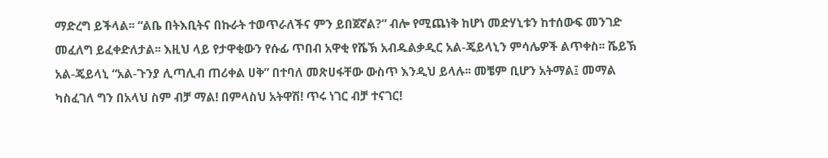ማድረግ ይችላል፡፡ “ልቤ በትእቢትና በኩራት ተወጥራለችና ምን ይበጀኛል?” ብሎ የሚጨነቅ ከሆነ መድሃኒቱን ከተሰውፍ መንገድ መፈለግ ይፈቀድለታል፡፡ እዚህ ላይ የታዋቂውን የሱፊ ጥበብ አዋቂ የሼኽ አብዱልቃዲር አል-ጄይላኒን ምሳሌዎች ልጥቀስ፡፡ ሼይኽ አል-ጄይላኒ “አል-ጉንያ ሊጣሊብ ጠሪቀል ሀቅ” በተባለ መጽሀፋቸው ውስጥ እንዲህ ይላሉ፡፡ መቼም ቢሆን አትማል፤ መማል ካስፈገለ ግን በአላህ ስም ብቻ ማል! በምላስህ አትዋሽ! ጥሩ ነገር ብቻ ተናገር!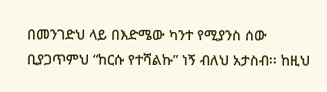በመንገድህ ላይ በእድሜው ካንተ የሚያንስ ሰው ቢያጋጥምህ “ከርሱ የተሻልኩ” ነኝ ብለህ አታስብ፡፡ ከዚህ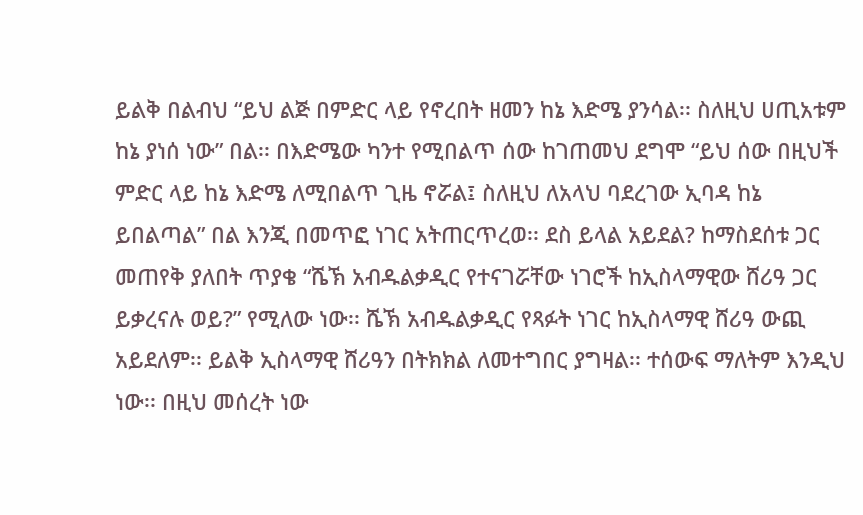ይልቅ በልብህ “ይህ ልጅ በምድር ላይ የኖረበት ዘመን ከኔ እድሜ ያንሳል፡፡ ስለዚህ ሀጢአቱም ከኔ ያነሰ ነው” በል፡፡ በእድሜው ካንተ የሚበልጥ ሰው ከገጠመህ ደግሞ “ይህ ሰው በዚህች ምድር ላይ ከኔ እድሜ ለሚበልጥ ጊዜ ኖሯል፤ ስለዚህ ለአላህ ባደረገው ኢባዳ ከኔ ይበልጣል” በል እንጂ በመጥፎ ነገር አትጠርጥረወ፡፡ ደስ ይላል አይደል? ከማስደሰቱ ጋር መጠየቅ ያለበት ጥያቄ “ሼኽ አብዱልቃዲር የተናገሯቸው ነገሮች ከኢስላማዊው ሸሪዓ ጋር ይቃረናሉ ወይ?” የሚለው ነው፡፡ ሼኽ አብዱልቃዲር የጻፉት ነገር ከኢስላማዊ ሸሪዓ ውጪ አይደለም፡፡ ይልቅ ኢስላማዊ ሸሪዓን በትክክል ለመተግበር ያግዛል፡፡ ተሰውፍ ማለትም እንዲህ ነው፡፡ በዚህ መሰረት ነው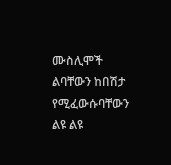ሙስሊሞች ልባቸውን ከበሽታ የሚፈውሱባቸውን ልዩ ልዩ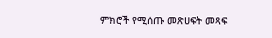ምክሮች የሚሰጡ መጽሀፍት መጻፍ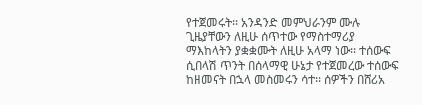የተጀመሩት፡፡ አንዳንድ መምህራንም ሙሉ ጊዜያቸውን ለዚሁ ሰጥተው የማስተማሪያ ማእከላትን ያቋቋሙት ለዚሁ አላማ ነው፡፡ ተሰውፍ ሲበላሽ ጥንት በሰላማዊ ሁኔታ የተጀመረው ተሰውፍ ከዘመናት በኋላ መስመሩን ሳተ፡፡ ሰዎችን በሸሪአ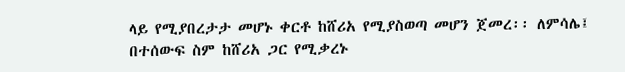ላይ የሚያበረታታ መሆኑ ቀርቶ ከሸሪአ የሚያስወጣ መሆን ጀመረ፡፡ ለምሳሌ፤ በተሰውፍ ስም ከሸሪአ ጋር የሚቃረኑ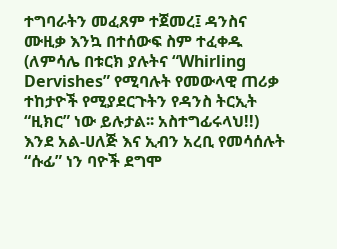ተግባራትን መፈጸም ተጀመረ፤ ዳንስና ሙዚቃ እንኳ በተሰውፍ ስም ተፈቀዱ (ለምሳሌ በቱርክ ያሉትና “Whirling Dervishes” የሚባሉት የመውላዊ ጠሪቃ ተከታዮች የሚያደርጉትን የዳንስ ትርኢት “ዚክር” ነው ይሉታል፡፡ አስተግፊሩላህ!!) እንደ አል-ሀለጅ እና ኢብን አረቢ የመሳሰሉት “ሱፊ” ነን ባዮች ደግሞ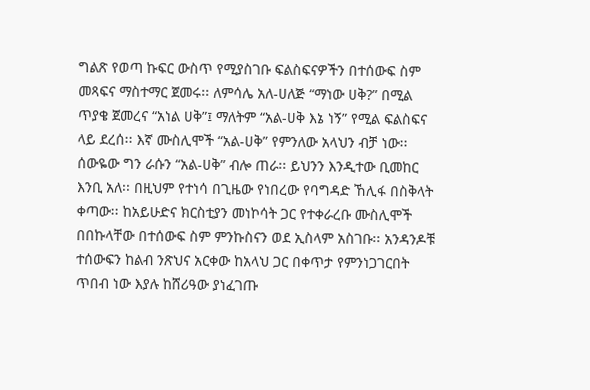ግልጽ የወጣ ኩፍር ውስጥ የሚያስገቡ ፍልስፍናዎችን በተሰውፍ ስም መጻፍና ማስተማር ጀመሩ፡፡ ለምሳሌ አለ-ሀለጅ “ማነው ሀቅ?” በሚል ጥያቄ ጀመረና “አነል ሀቅ”፤ ማለትም “አል-ሀቅ እኔ ነኝ” የሚል ፍልስፍና ላይ ደረሰ፡፡ እኛ ሙስሊሞች “አል-ሀቅ” የምንለው አላህን ብቻ ነው፡፡ ሰውዬው ግን ራሱን “አል-ሀቅ” ብሎ ጠራ፡፡ ይህንን እንዲተው ቢመከር እንቢ አለ፡፡ በዚህም የተነሳ በጊዜው የነበረው የባግዳድ ኸሊፋ በስቅላት ቀጣው፡፡ ከአይሁድና ክርስቲያን መነኮሳት ጋር የተቀራረቡ ሙስሊሞች በበኩላቸው በተሰውፍ ስም ምንኩስናን ወደ ኢስላም አስገቡ፡፡ አንዳንዶቹ ተሰውፍን ከልብ ንጽህና አርቀው ከአላህ ጋር በቀጥታ የምንነጋገርበት ጥበብ ነው እያሉ ከሸሪዓው ያነፈገጡ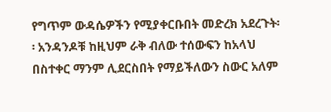የግጥም ውዳሴዎችን የሚያቀርቡበት መድረክ አደረጉት፡፡ አንዳንዶቹ ከዚህም ራቅ ብለው ተሰውፍን ከአላህ በስተቀር ማንም ሊደርስበት የማይችለውን ስውር አለም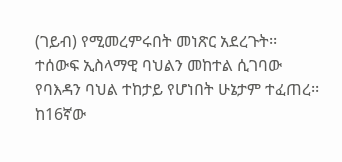(ገይብ) የሚመረምሩበት መነጽር አደረጉት፡፡ ተሰውፍ ኢስላማዊ ባህልን መከተል ሲገባው የባእዳን ባህል ተከታይ የሆነበት ሁኔታም ተፈጠረ፡፡ ከ16ኛው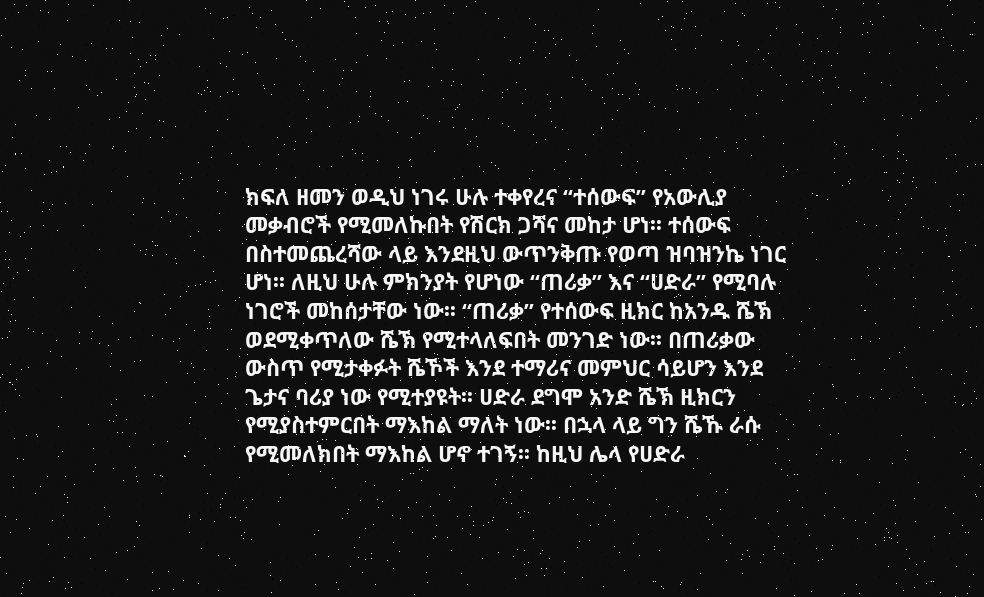ክፍለ ዘመን ወዲህ ነገሩ ሁሉ ተቀየረና “ተሰውፍ” የአውሊያ መቃብሮች የሚመለኩበት የሽርክ ጋሻና መከታ ሆነ፡፡ ተሰውፍ በስተመጨረሻው ላይ እንደዚህ ውጥንቅጡ የወጣ ዝባዝንኬ ነገር ሆነ፡፡ ለዚህ ሁሉ ምክንያት የሆነው “ጠሪቃ” እና “ሀድራ” የሚባሉ ነገሮች መከሰታቸው ነው፡፡ “ጠሪቃ” የተሰውፍ ዚክር ከአንዱ ሼኽ ወደሚቀጥለው ሼኽ የሚተላለፍበት መንገድ ነው፡፡ በጠሪቃው ውስጥ የሚታቀፉት ሼኾች እንደ ተማሪና መምህር ሳይሆን እንደ ጌታና ባሪያ ነው የሚተያዩት፡፡ ሀድራ ደግሞ አንድ ሼኽ ዚክርን የሚያስተምርበት ማእከል ማለት ነው፡፡ በኋላ ላይ ግን ሼኹ ራሱ የሚመለክበት ማእከል ሆኖ ተገኝ፡፡ ከዚህ ሌላ የሀድራ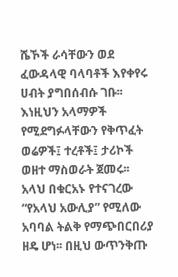ሼኾች ራሳቸውን ወደ ፈውዳላዊ ባላባቶች እየቀየሩ ሀብት ያግበሰብሱ ገቡ፡፡ እነዚህን አላማዎች የሚደግፉላቸውን የቅጥፈት ወሬዎች፤ ተረቶች፤ ታሪኮች ወዘተ ማስወራት ጀመሩ፡፡ አላህ በቁርአኑ የተናገረው “የአላህ አውሊያ” የሚለው አባባል ትልቅ የማጭበርበሪያ ዘዴ ሆነ፡፡ በዚህ ውጥንቅጡ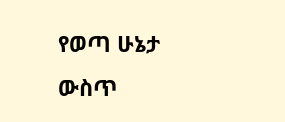የወጣ ሁኔታ ውስጥ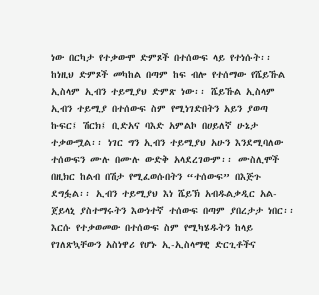ነው በርካታ የተቃውሞ ድምጾች በተሰውፍ ላይ የተነሱት፡፡ ከነዚህ ድምጾች መካከል በጣም ከፍ ብሎ የተሰማው የሼይኹል ኢስላም ኢብን ተይሚያህ ድምጽ ነው፡፡ ሼይኹል ኢስላም ኢብን ተይሚያ በተሰውፍ ስም የሚነገድበትን አይን ያወጣ ኩፍር፤ ሽርክ፤ ቢድአና ባእድ አምልኮ በሀይለኛ ሁኔታ ተቃውሟል፡፡ ነገር ግን ኢብን ተይሚያህ አሁን እንደሚባለው ተሰውፍን ሙሉ በሙሉ ውድቅ አላደረገውም፡፡ ሙስሊሞች በዚክር ከልብ በሽታ የሚፈወሱበትን “ተሰውፍ” በእጅጉ ደግፏል፡፡ ኢብን ተይሚያህ እነ ሼይኽ አብዱልቃዲር አል-ጀይላኒ ያስተማሩትን እውነተኛ ተሰውፍ በጣም ያበረታታ ነበር፡፡ እርሱ የተቃወመው በተሰውፍ ስም የሚካሄዱትን ከላይ የገለጽኳቸውን አስነዋሪ የሆኑ ኢ-ኢስላማዊ ድርጊቶችና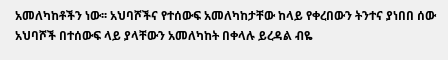አመለካከቶችን ነው፡፡ አህባሾችና የተሰውፍ አመለካከታቸው ከላይ የቀረበውን ትንተና ያነበበ ሰው አህባሾች በተሰውፍ ላይ ያላቸውን አመለካከት በቀላሉ ይረዳል ብዬ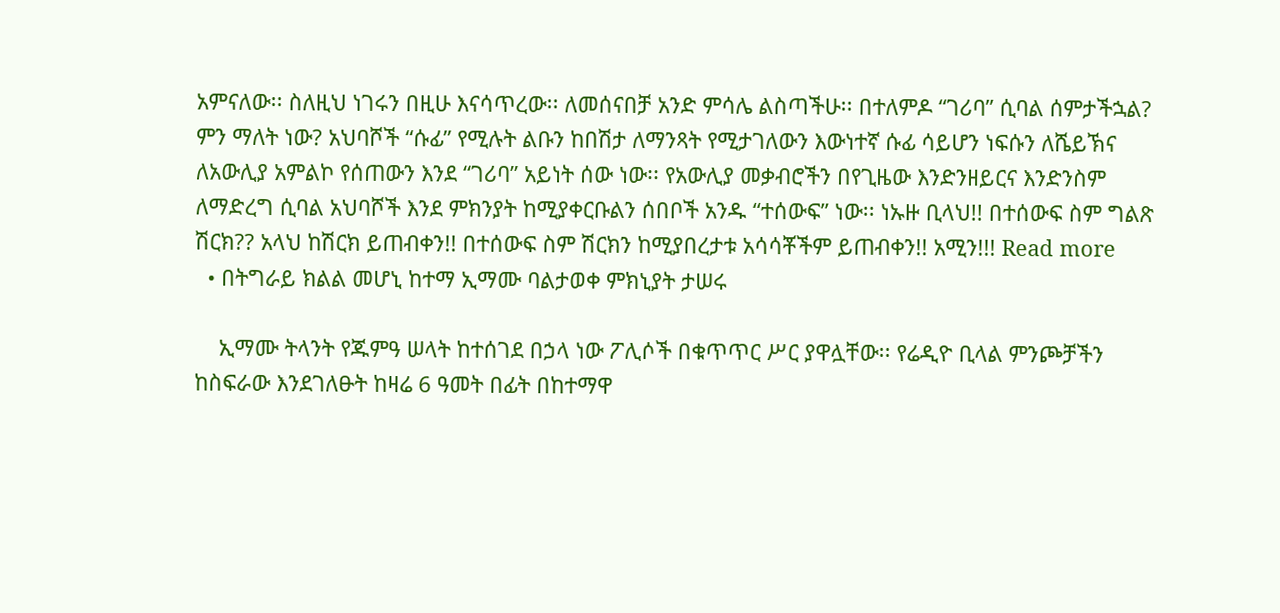አምናለው፡፡ ስለዚህ ነገሩን በዚሁ እናሳጥረው፡፡ ለመሰናበቻ አንድ ምሳሌ ልስጣችሁ፡፡ በተለምዶ “ገሪባ” ሲባል ሰምታችኋል? ምን ማለት ነው? አህባሾች “ሱፊ” የሚሉት ልቡን ከበሽታ ለማንጻት የሚታገለውን እውነተኛ ሱፊ ሳይሆን ነፍሱን ለሼይኽና ለአውሊያ አምልኮ የሰጠውን እንደ “ገሪባ” አይነት ሰው ነው፡፡ የአውሊያ መቃብሮችን በየጊዜው እንድንዘይርና እንድንስም ለማድረግ ሲባል አህባሾች እንደ ምክንያት ከሚያቀርቡልን ሰበቦች አንዱ “ተሰውፍ” ነው፡፡ ነኡዙ ቢላህ!! በተሰውፍ ስም ግልጽ ሽርክ?? አላህ ከሽርክ ይጠብቀን!! በተሰውፍ ስም ሽርክን ከሚያበረታቱ አሳሳቾችም ይጠብቀን!! አሚን!!! Read more
  • በትግራይ ክልል መሆኒ ከተማ ኢማሙ ባልታወቀ ምክኒያት ታሠሩ

    ኢማሙ ትላንት የጁምዓ ሠላት ከተሰገደ በኃላ ነው ፖሊሶች በቁጥጥር ሥር ያዋሏቸው፡፡ የሬዲዮ ቢላል ምንጮቻችን ከስፍራው እንደገለፁት ከዛሬ 6 ዓመት በፊት በከተማዋ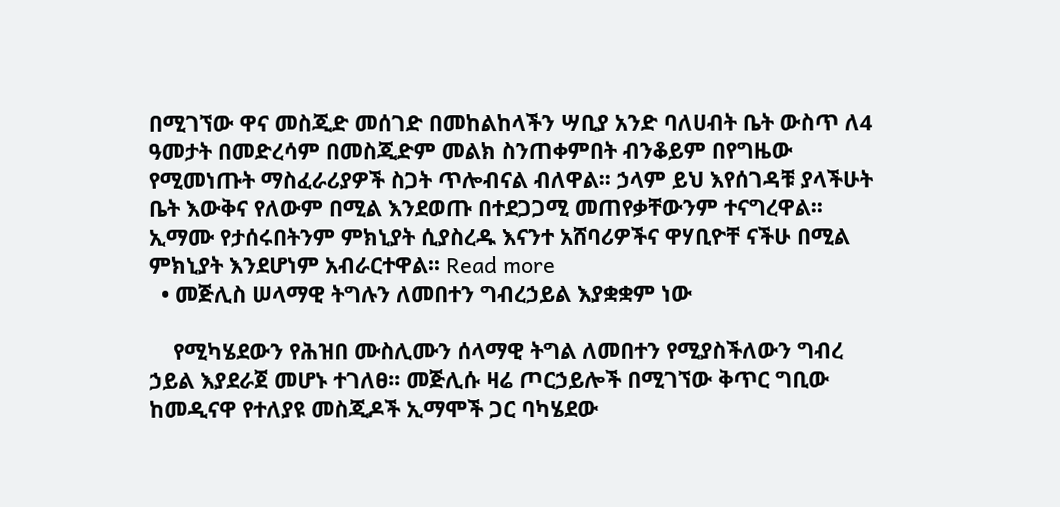በሚገኘው ዋና መስጂድ መሰገድ በመከልከላችን ሣቢያ አንድ ባለሀብት ቤት ውስጥ ለ4 ዓመታት በመድረሳም በመስጂድም መልክ ስንጠቀምበት ብንቆይም በየግዜው የሚመነጡት ማስፈራሪያዎች ስጋት ጥሎብናል ብለዋል፡፡ ኃላም ይህ እየሰገዳቹ ያላችሁት ቤት እውቅና የለውም በሚል እንደወጡ በተደጋጋሚ መጠየቃቸውንም ተናግረዋል፡፡ ኢማሙ የታሰሩበትንም ምክኒያት ሲያስረዱ እናንተ አሸባሪዎችና ዋሃቢዮቸ ናችሁ በሚል ምክኒያት እንደሆነም አብራርተዋል፡፡ Read more
  • መጅሊስ ሠላማዊ ትግሉን ለመበተን ግብረኃይል እያቋቋም ነው

    የሚካሄደውን የሕዝበ ሙስሊሙን ሰላማዊ ትግል ለመበተን የሚያስችለውን ግብረ ኃይል እያደራጀ መሆኑ ተገለፀ፡፡ መጅሊሱ ዛሬ ጦርኃይሎች በሚገኘው ቅጥር ግቢው ከመዲናዋ የተለያዩ መስጂዶች ኢማሞች ጋር ባካሄደው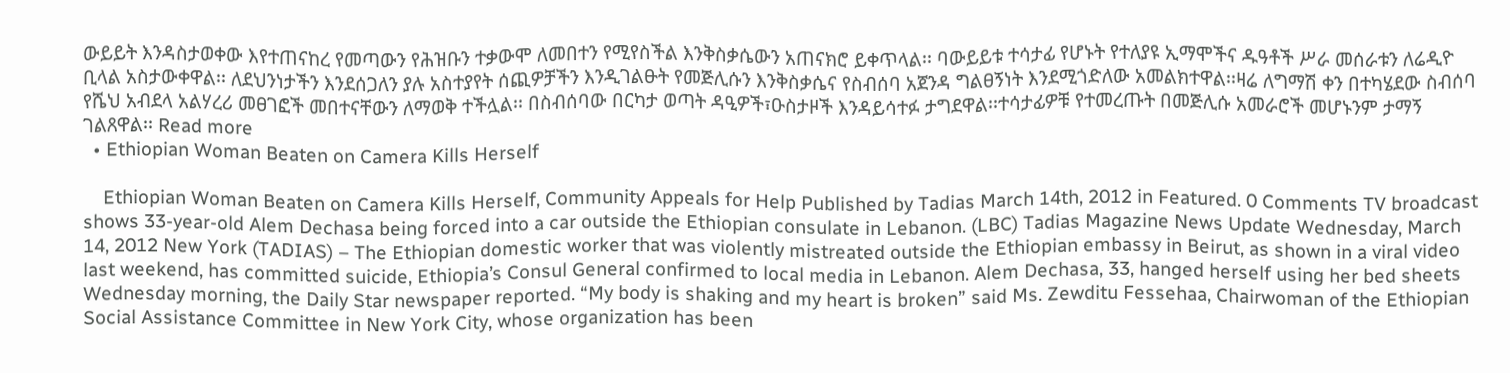ውይይት እንዳስታወቀው እየተጠናከረ የመጣውን የሕዝቡን ተቃውሞ ለመበተን የሚየስችል እንቅስቃሴውን አጠናክሮ ይቀጥላል፡፡ ባውይይቱ ተሳታፊ የሆኑት የተለያዩ ኢማሞችና ዱዓቶች ሥራ መሰራቱን ለሬዲዮ ቢላል አስታውቀዋል፡፡ ለደህንነታችን እንደሰጋለን ያሉ አስተያየት ሰጪዎቻችን እንዲገልፁት የመጅሊሱን እንቅስቃሴና የስብሰባ አጀንዳ ግልፀኝነት እንደሚጎድለው አመልክተዋል፡፡ዛሬ ለግማሽ ቀን በተካሄደው ስብሰባ የሼህ አብደላ አልሃረሪ መፀገፎች መበተናቸውን ለማወቅ ተችሏል፡፡ በስብሰባው በርካታ ወጣት ዳዒዎች፣ዑስታዞች እንዳይሳተፉ ታግደዋል፡፡ተሳታፊዎቹ የተመረጡት በመጅሊሱ አመራሮች መሆኑንም ታማኝ ገልጸዋል፡፡ Read more
  • Ethiopian Woman Beaten on Camera Kills Herself

    Ethiopian Woman Beaten on Camera Kills Herself, Community Appeals for Help Published by Tadias March 14th, 2012 in Featured. 0 Comments TV broadcast shows 33-year-old Alem Dechasa being forced into a car outside the Ethiopian consulate in Lebanon. (LBC) Tadias Magazine News Update Wednesday, March 14, 2012 New York (TADIAS) – The Ethiopian domestic worker that was violently mistreated outside the Ethiopian embassy in Beirut, as shown in a viral video last weekend, has committed suicide, Ethiopia’s Consul General confirmed to local media in Lebanon. Alem Dechasa, 33, hanged herself using her bed sheets Wednesday morning, the Daily Star newspaper reported. “My body is shaking and my heart is broken” said Ms. Zewditu Fessehaa, Chairwoman of the Ethiopian Social Assistance Committee in New York City, whose organization has been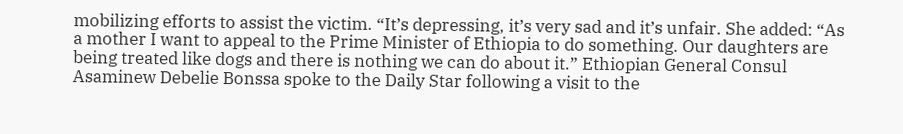mobilizing efforts to assist the victim. “It’s depressing, it’s very sad and it’s unfair. She added: “As a mother I want to appeal to the Prime Minister of Ethiopia to do something. Our daughters are being treated like dogs and there is nothing we can do about it.” Ethiopian General Consul Asaminew Debelie Bonssa spoke to the Daily Star following a visit to the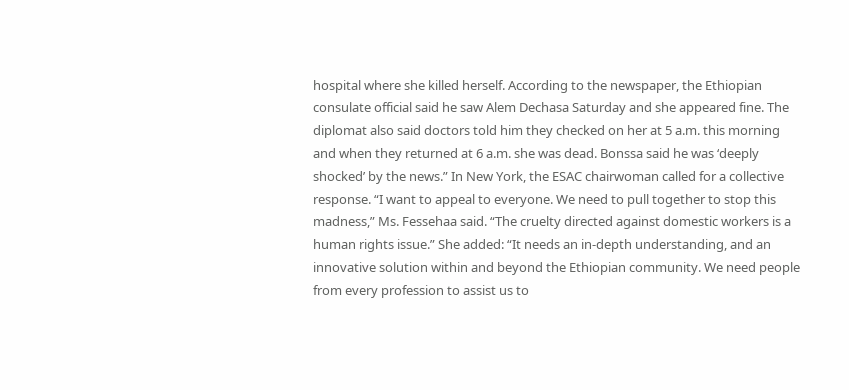hospital where she killed herself. According to the newspaper, the Ethiopian consulate official said he saw Alem Dechasa Saturday and she appeared fine. The diplomat also said doctors told him they checked on her at 5 a.m. this morning and when they returned at 6 a.m. she was dead. Bonssa said he was ‘deeply shocked’ by the news.” In New York, the ESAC chairwoman called for a collective response. “I want to appeal to everyone. We need to pull together to stop this madness,” Ms. Fessehaa said. “The cruelty directed against domestic workers is a human rights issue.” She added: “It needs an in-depth understanding, and an innovative solution within and beyond the Ethiopian community. We need people from every profession to assist us to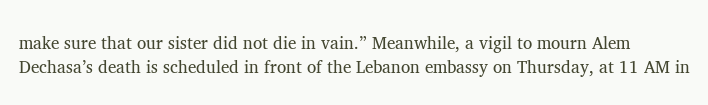make sure that our sister did not die in vain.” Meanwhile, a vigil to mourn Alem Dechasa’s death is scheduled in front of the Lebanon embassy on Thursday, at 11 AM in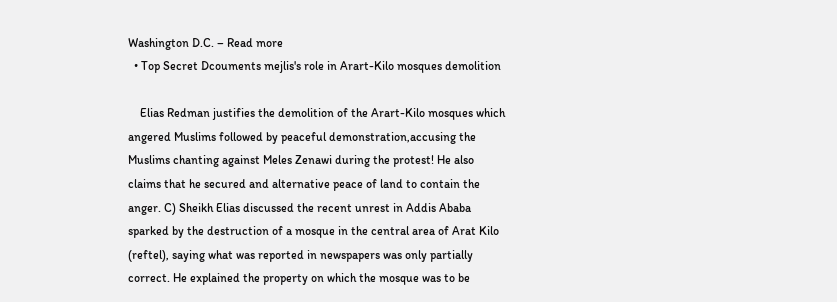Washington D.C. – Read more
  • Top Secret Dcouments mejlis's role in Arart-Kilo mosques demolition

    Elias Redman justifies the demolition of the Arart-Kilo mosques which angered Muslims followed by peaceful demonstration,accusing the Muslims chanting against Meles Zenawi during the protest! He also claims that he secured and alternative peace of land to contain the anger. C) Sheikh Elias discussed the recent unrest in Addis Ababa sparked by the destruction of a mosque in the central area of Arat Kilo (reftel), saying what was reported in newspapers was only partially correct. He explained the property on which the mosque was to be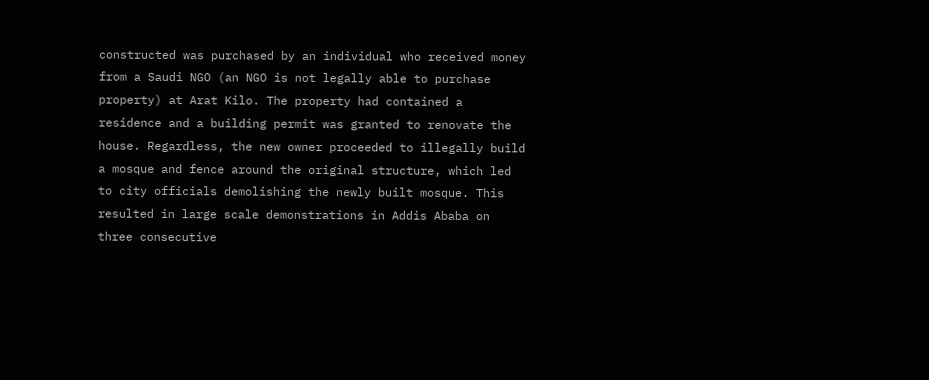constructed was purchased by an individual who received money from a Saudi NGO (an NGO is not legally able to purchase property) at Arat Kilo. The property had contained a residence and a building permit was granted to renovate the house. Regardless, the new owner proceeded to illegally build a mosque and fence around the original structure, which led to city officials demolishing the newly built mosque. This resulted in large scale demonstrations in Addis Ababa on three consecutive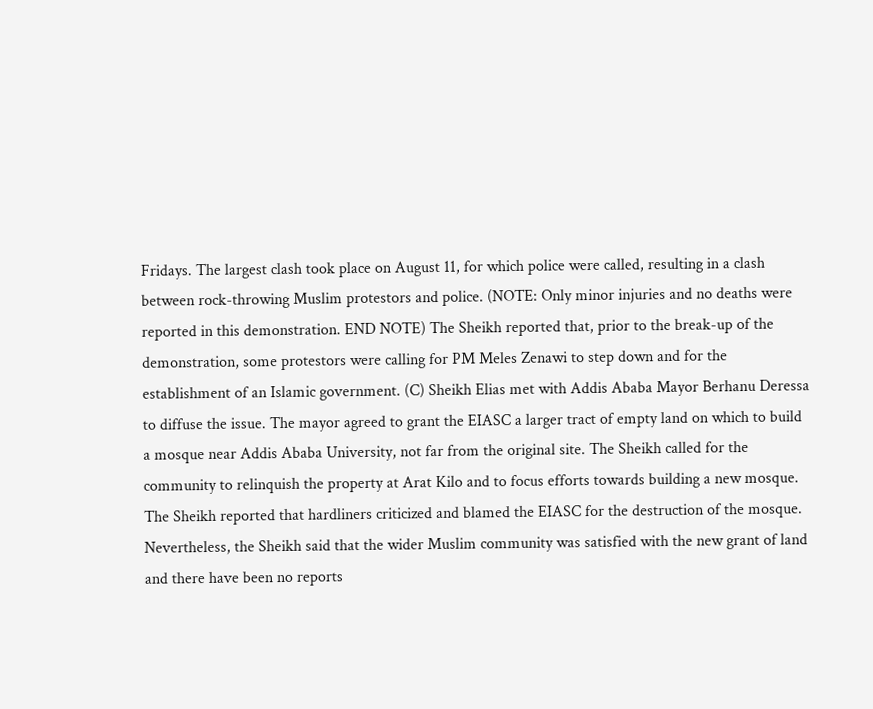Fridays. The largest clash took place on August 11, for which police were called, resulting in a clash between rock-throwing Muslim protestors and police. (NOTE: Only minor injuries and no deaths were reported in this demonstration. END NOTE) The Sheikh reported that, prior to the break-up of the demonstration, some protestors were calling for PM Meles Zenawi to step down and for the establishment of an Islamic government. (C) Sheikh Elias met with Addis Ababa Mayor Berhanu Deressa to diffuse the issue. The mayor agreed to grant the EIASC a larger tract of empty land on which to build a mosque near Addis Ababa University, not far from the original site. The Sheikh called for the community to relinquish the property at Arat Kilo and to focus efforts towards building a new mosque. The Sheikh reported that hardliners criticized and blamed the EIASC for the destruction of the mosque. Nevertheless, the Sheikh said that the wider Muslim community was satisfied with the new grant of land and there have been no reports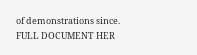of demonstrations since. FULL DOCUMENT HER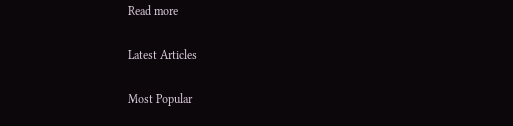Read more

Latest Articles

Most Popular